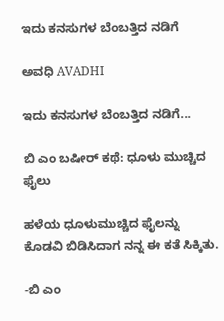ಇದು ಕನಸುಗಳ ಬೆಂಬತ್ತಿದ ನಡಿಗೆ‍

ಅವಧಿ AVADHI

ಇದು ಕನಸುಗಳ ಬೆಂಬತ್ತಿದ ನಡಿಗೆ...

ಬಿ ಎಂ ಬಷೀರ್ ಕಥೆ: ಧೂಳು ಮುಚ್ಚಿದ ಫೈಲು

ಹಳೆಯ ಧೂಳುಮುಚ್ಚಿದ ಫೈಲನ್ನು ಕೊಡವಿ ಬಿಡಿಸಿದಾಗ ನನ್ನ ಈ ಕತೆ ಸಿಕ್ಕಿತು.

-ಬಿ ಎಂ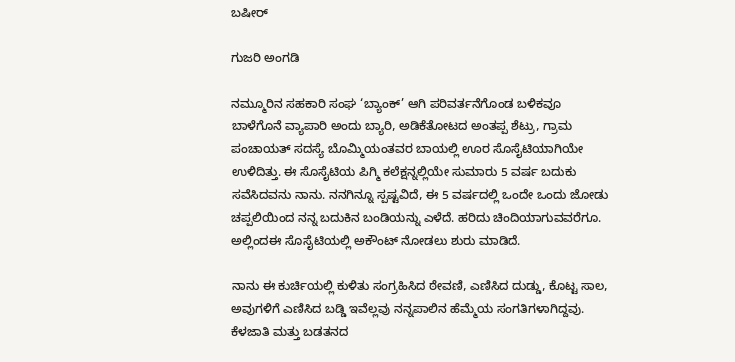ಬಷೀರ್

ಗುಜರಿ ಅಂಗಡಿ

ನಮ್ಮೂರಿನ ಸಹಕಾರಿ ಸಂಘ ‘ಬ್ಯಾಂಕ್’ ಆಗಿ ಪರಿವರ್ತನೆಗೊಂಡ ಬಳಿಕವೂ ಬಾಳೆಗೊನೆ ವ್ಯಾಪಾರಿ ಅಂದು ಬ್ಯಾರಿ, ಅಡಿಕೆತೋಟದ ಅಂತಪ್ಪ ಶೆಟ್ರು, ಗ್ರಾಮ ಪಂಚಾಯತ್ ಸದಸ್ಯೆ ಬೊಮ್ಮಿಯಂತವರ ಬಾಯಲ್ಲಿ ಊರ ಸೊಸೈಟಿಯಾಗಿಯೇ ಉಳಿದಿತ್ತು. ಈ ಸೊಸೈಟಿಯ ಪಿಗ್ಮಿ ಕಲೆಕ್ಷನ್ನಲ್ಲಿಯೇ ಸುಮಾರು 5 ವರ್ಷ ಬದುಕು ಸವೆಸಿದವನು ನಾನು. ನನಗಿನ್ನೂ ಸ್ಪಷ್ಟವಿದೆ, ಈ 5 ವರ್ಷದಲ್ಲಿ ಒಂದೇ ಒಂದು ಜೋಡು ಚಪ್ಪಲಿಯಿಂದ ನನ್ನ ಬದುಕಿನ ಬಂಡಿಯನ್ನು ಎಳೆದೆ. ಹರಿದು ಚಿಂದಿಯಾಗುವವರೆಗೂ. ಅಲ್ಲಿಂದಈ ಸೊಸೈಟಿಯಲ್ಲಿ ಅಕೌಂಟ್ ನೋಡಲು ಶುರು ಮಾಡಿದೆ.

ನಾನು ಈ ಕುರ್ಚಿಯಲ್ಲಿ ಕುಳಿತು ಸಂಗ್ರಹಿಸಿದ ಠೇವಣಿ, ಎಣಿಸಿದ ದುಡ್ಡು, ಕೊಟ್ಟ ಸಾಲ, ಅವುಗಳಿಗೆ ಎಣಿಸಿದ ಬಡ್ಡಿ ಇವೆಲ್ಲವು ನನ್ನಪಾಲಿನ ಹೆಮ್ಮೆಯ ಸಂಗತಿಗಳಾಗಿದ್ದವು. ಕೆಳಜಾತಿ ಮತ್ತು ಬಡತನದ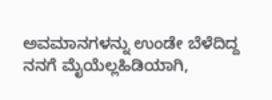ಅವಮಾನಗಳನ್ನು ಉಂಡೇ ಬೆಳೆದಿದ್ದ ನನಗೆ ಮೈಯೆಲ್ಲಹಿಡಿಯಾಗಿ,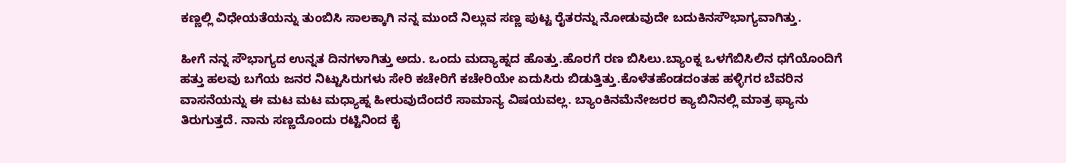ಕಣ್ಣಲ್ಲಿ ವಿಧೇಯತೆಯನ್ನು ತುಂಬಿಸಿ ಸಾಲಕ್ಕಾಗಿ ನನ್ನ ಮುಂದೆ ನಿಲ್ಲುವ ಸಣ್ಣ ಪುಟ್ಟ ರೈತರನ್ನು ನೋಡುವುದೇ ಬದುಕಿನಸೌಭಾಗ್ಯವಾಗಿತ್ತು.

ಹೀಗೆ ನನ್ನ ಸೌಭಾಗ್ಯದ ಉನ್ನತ ದಿನಗಳಾಗಿತ್ತು ಅದು. ಒಂದು ಮದ್ಯಾಹ್ನದ ಹೊತ್ತು.ಹೊರಗೆ ರಣ ಬಿಸಿಲು.ಬ್ಯಾಂಕ್ನ ಒಳಗೆಬಿಸಿಲಿನ ಧಗೆಯೊಂದಿಗೆ ಹತ್ತು ಹಲವು ಬಗೆಯ ಜನರ ನಿಟ್ಟುಸಿರುಗಳು ಸೇರಿ ಕಚೇರಿಗೆ ಕಚೇರಿಯೇ ಏದುಸಿರು ಬಿಡುತ್ತಿತ್ತು.ಕೊಳೆತಹೆಂಡದಂತಹ ಹಳ್ಳಿಗರ ಬೆವರಿನ ವಾಸನೆಯನ್ನು ಈ ಮಟ ಮಟ ಮಧ್ಯಾಹ್ನ ಹೀರುವುದೆಂದರೆ ಸಾಮಾನ್ಯ ವಿಷಯವಲ್ಲ. ಬ್ಯಾಂಕಿನಮೆನೇಜರರ ಕ್ಯಾಬಿನಿನಲ್ಲಿ ಮಾತ್ರ ಫ್ಯಾನು ತಿರುಗುತ್ತದೆ. ನಾನು ಸಣ್ಣದೊಂದು ರಟ್ಟಿನಿಂದ ಕೈ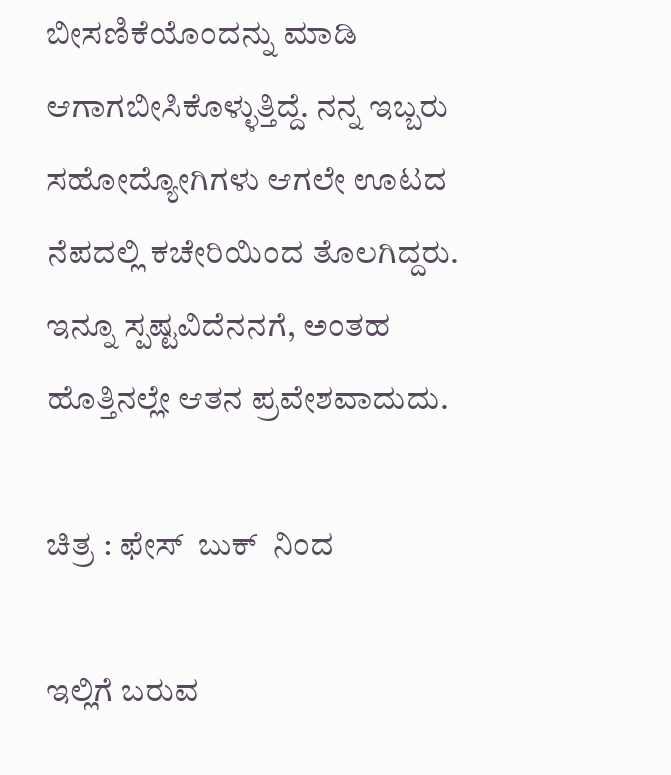ಬೀಸಣಿಕೆಯೊಂದನ್ನು ಮಾಡಿ ಆಗಾಗಬೀಸಿಕೊಳ್ಳುತ್ತಿದ್ದೆ. ನನ್ನ ಇಬ್ಬರು ಸಹೋದ್ಯೋಗಿಗಳು ಆಗಲೇ ಊಟದ ನೆಪದಲ್ಲಿ ಕಚೇರಿಯಿಂದ ತೊಲಗಿದ್ದರು. ಇನ್ನೂ ಸ್ಪಷ್ಟವಿದೆನನಗೆ, ಅಂತಹ ಹೊತ್ತಿನಲ್ಲೇ ಆತನ ಪ್ರವೇಶವಾದುದು.

ಚಿತ್ರ : ಫೇಸ್  ಬುಕ್  ನಿಂದ

ಇಲ್ಲಿಗೆ ಬರುವ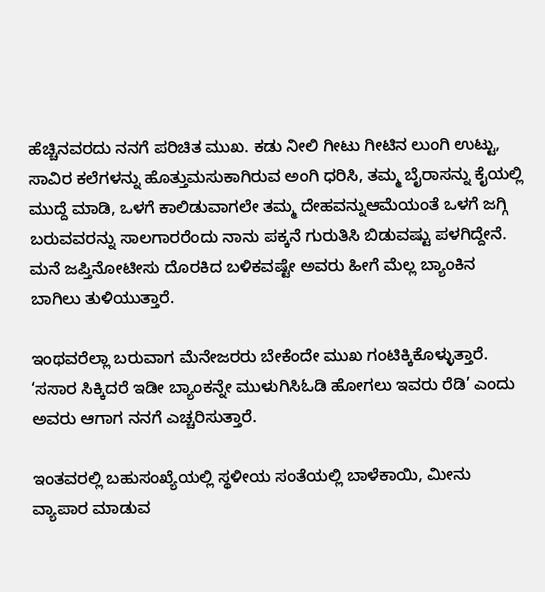ಹೆಚ್ಚಿನವರದು ನನಗೆ ಪರಿಚಿತ ಮುಖ. ಕಡು ನೀಲಿ ಗೀಟು ಗೀಟಿನ ಲುಂಗಿ ಉಟ್ಟು, ಸಾವಿರ ಕಲೆಗಳನ್ನು ಹೊತ್ತುಮಸುಕಾಗಿರುವ ಅಂಗಿ ಧರಿಸಿ, ತಮ್ಮ ಬೈರಾಸನ್ನು ಕೈಯಲ್ಲಿ ಮುದ್ದೆ ಮಾಡಿ, ಒಳಗೆ ಕಾಲಿಡುವಾಗಲೇ ತಮ್ಮ ದೇಹವನ್ನುಆಮೆಯಂತೆ ಒಳಗೆ ಜಗ್ಗಿ ಬರುವವರನ್ನು ಸಾಲಗಾರರೆಂದು ನಾನು ಪಕ್ಕನೆ ಗುರುತಿಸಿ ಬಿಡುವಷ್ಟು ಪಳಗಿದ್ದೇನೆ. ಮನೆ ಜಪ್ತಿನೋಟೀಸು ದೊರಕಿದ ಬಳಿಕವಷ್ಟೇ ಅವರು ಹೀಗೆ ಮೆಲ್ಲ ಬ್ಯಾಂಕಿನ ಬಾಗಿಲು ತುಳಿಯುತ್ತಾರೆ.

ಇಂಥವರೆಲ್ಲಾ ಬರುವಾಗ ಮೆನೇಜರರು ಬೇಕೆಂದೇ ಮುಖ ಗಂಟಿಕ್ಕಿಕೊಳ್ಳುತ್ತಾರೆ. ‘ಸಸಾರ ಸಿಕ್ಕಿದರೆ ಇಡೀ ಬ್ಯಾಂಕನ್ನೇ ಮುಳುಗಿಸಿಓಡಿ ಹೋಗಲು ಇವರು ರೆಡಿ’ ಎಂದು ಅವರು ಆಗಾಗ ನನಗೆ ಎಚ್ಚರಿಸುತ್ತಾರೆ.

ಇಂತವರಲ್ಲಿ ಬಹುಸಂಖ್ಯೆಯಲ್ಲಿ ಸ್ಥಳೀಯ ಸಂತೆಯಲ್ಲಿ ಬಾಳೆಕಾಯಿ, ಮೀನು ವ್ಯಾಪಾರ ಮಾಡುವ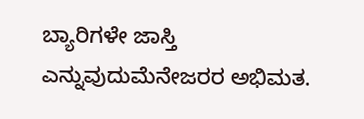ಬ್ಯಾರಿಗಳೇ ಜಾಸ್ತಿ ಎನ್ನುವುದುಮೆನೇಜರರ ಅಭಿಮತ.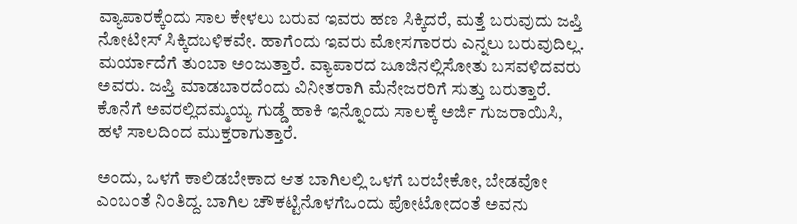ವ್ಯಾಪಾರಕ್ಕೆಂದು ಸಾಲ ಕೇಳಲು ಬರುವ ಇವರು ಹಣ ಸಿಕ್ಕಿದರೆ, ಮತ್ತೆ ಬರುವುದು ಜಪ್ತಿ ನೋಟೀಸ್ ಸಿಕ್ಕಿದಬಳಿಕವೇ. ಹಾಗೆಂದು ಇವರು ಮೋಸಗಾರರು ಎನ್ನಲು ಬರುವುದಿಲ್ಲ. ಮರ್ಯಾದೆಗೆ ತುಂಬಾ ಅಂಜುತ್ತಾರೆ. ವ್ಯಾಪಾರದ ಜೂಜಿನಲ್ಲಿಸೋತು ಬಸವಳಿದವರು ಅವರು. ಜಪ್ತಿ ಮಾಡಬಾರದೆಂದು ವಿನೀತರಾಗಿ ಮೆನೇಜರರಿಗೆ ಸುತ್ತು ಬರುತ್ತಾರೆ. ಕೊನೆಗೆ ಅವರಲ್ಲಿದಮ್ಮಯ್ಯ ಗುಡ್ಡೆ ಹಾಕಿ ಇನ್ನೊಂದು ಸಾಲಕ್ಕೆ ಅರ್ಜಿ ಗುಜರಾಯಿಸಿ, ಹಳೆ ಸಾಲದಿಂದ ಮುಕ್ತರಾಗುತ್ತಾರೆ.

ಅಂದು, ಒಳಗೆ ಕಾಲಿಡಬೇಕಾದ ಆತ ಬಾಗಿಲಲ್ಲಿ ಒಳಗೆ ಬರಬೇಕೋ, ಬೇಡವೋ ಎಂಬಂತೆ ನಿಂತಿದ್ದ. ಬಾಗಿಲ ಚೌಕಟ್ಟಿನೊಳಗೆಒಂದು ಪೋಟೋದಂತೆ ಅವನು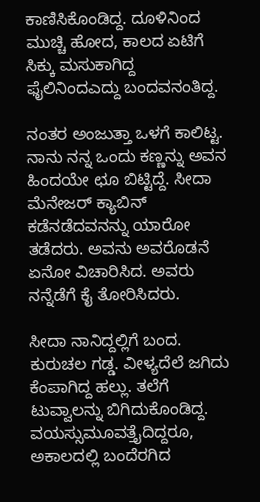ಕಾಣಿಸಿಕೊಂಡಿದ್ದ. ದೂಳಿನಿಂದ ಮುಚ್ಚಿ ಹೋದ, ಕಾಲದ ಏಟಿಗೆ ಸಿಕ್ಕು ಮಸುಕಾಗಿದ್ದ ಫೈಲಿನಿಂದಎದ್ದು ಬಂದವನಂತಿದ್ದ.

ನಂತರ ಅಂಜುತ್ತಾ ಒಳಗೆ ಕಾಲಿಟ್ಟ. ನಾನು ನನ್ನ ಒಂದು ಕಣ್ಣನ್ನು ಅವನ ಹಿಂದಯೇ ಛೂ ಬಿಟ್ಟಿದ್ದೆ. ಸೀದಾ ಮೆನೇಜರ್ ಕ್ಯಾಬಿನ್ ಕಡೆನಡೆದವನನ್ನು ಯಾರೋ ತಡೆದರು. ಅವನು ಅವರೊಡನೆ ಏನೋ ವಿಚಾರಿಸಿದ. ಅವರು ನನ್ನೆಡೆಗೆ ಕೈ ತೋರಿಸಿದರು.

ಸೀದಾ ನಾನಿದ್ದಲ್ಲಿಗೆ ಬಂದ. ಕುರುಚಲ ಗಡ್ಡ. ವೀಳ್ಯದೆಲೆ ಜಗಿದು ಕೆಂಪಾಗಿದ್ದ ಹಲ್ಲು. ತಲೆಗೆ ಟುವ್ವಾಲನ್ನು ಬಿಗಿದುಕೊಂಡಿದ್ದ. ವಯಸ್ಸುಮೂವತ್ತೈದಿದ್ದರೂ, ಅಕಾಲದಲ್ಲಿ ಬಂದೆರಗಿದ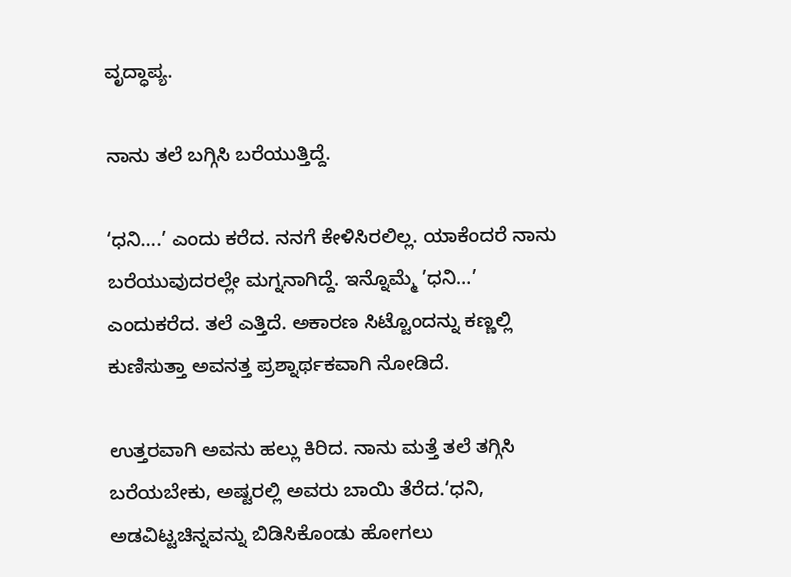ವೃದ್ಧಾಪ್ಯ.

ನಾನು ತಲೆ ಬಗ್ಗಿಸಿ ಬರೆಯುತ್ತಿದ್ದೆ.

‘ಧನಿ….’ ಎಂದು ಕರೆದ. ನನಗೆ ಕೇಳಿಸಿರಲಿಲ್ಲ. ಯಾಕೆಂದರೆ ನಾನು ಬರೆಯುವುದರಲ್ಲೇ ಮಗ್ನನಾಗಿದ್ದೆ. ಇನ್ನೊಮ್ಮೆ ’ಧನಿ…’ ಎಂದುಕರೆದ. ತಲೆ ಎತ್ತಿದೆ. ಅಕಾರಣ ಸಿಟ್ಟೊಂದನ್ನು ಕಣ್ಣಲ್ಲಿ ಕುಣಿಸುತ್ತಾ ಅವನತ್ತ ಪ್ರಶ್ನಾರ್ಥಕವಾಗಿ ನೋಡಿದೆ.

ಉತ್ತರವಾಗಿ ಅವನು ಹಲ್ಲು ಕಿರಿದ. ನಾನು ಮತ್ತೆ ತಲೆ ತಗ್ಗಿಸಿ ಬರೆಯಬೇಕು, ಅಷ್ಟರಲ್ಲಿ ಅವರು ಬಾಯಿ ತೆರೆದ.‘ಧನಿ, ಅಡವಿಟ್ಟಚಿನ್ನವನ್ನು ಬಿಡಿಸಿಕೊಂಡು ಹೋಗಲು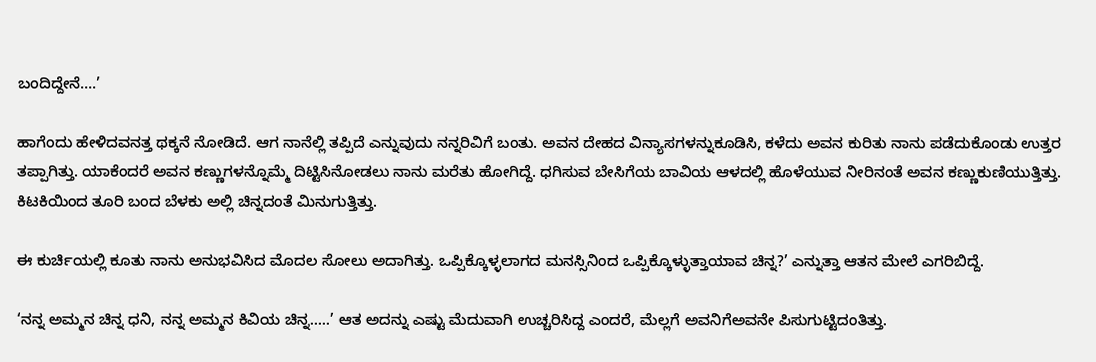ಬಂದಿದ್ದೇನೆ….’

ಹಾಗೆಂದು ಹೇಳಿದವನತ್ತ ಥಕ್ಕನೆ ನೋಡಿದೆ. ಆಗ ನಾನೆಲ್ಲಿ ತಪ್ಪಿದೆ ಎನ್ನುವುದು ನನ್ನರಿವಿಗೆ ಬಂತು. ಅವನ ದೇಹದ ವಿನ್ಯಾಸಗಳನ್ನುಕೂಡಿಸಿ, ಕಳೆದು ಅವನ ಕುರಿತು ನಾನು ಪಡೆದುಕೊಂಡು ಉತ್ತರ ತಪ್ಪಾಗಿತ್ತು. ಯಾಕೆಂದರೆ ಅವನ ಕಣ್ಣುಗಳನ್ನೊಮ್ಮೆ ದಿಟ್ಟಿಸಿನೋಡಲು ನಾನು ಮರೆತು ಹೋಗಿದ್ದೆ. ಧಗಿಸುವ ಬೇಸಿಗೆಯ ಬಾವಿಯ ಆಳದಲ್ಲಿ ಹೊಳೆಯುವ ನೀರಿನಂತೆ ಅವನ ಕಣ್ಣುಕುಣಿಯುತ್ತಿತ್ತು. ಕಿಟಕಿಯಿಂದ ತೂರಿ ಬಂದ ಬೆಳಕು ಅಲ್ಲಿ ಚಿನ್ನದಂತೆ ಮಿನುಗುತ್ತಿತ್ತು.

ಈ ಕುರ್ಚಿಯಲ್ಲಿ ಕೂತು ನಾನು ಅನುಭವಿಸಿದ ಮೊದಲ ಸೋಲು ಅದಾಗಿತ್ತು. ಒಪ್ಪಿಕ್ಕೊಳ್ಳಲಾಗದ ಮನಸ್ಸಿನಿಂದ ಒಪ್ಪಿಕ್ಕೊಳ್ಳುತ್ತಾಯಾವ ಚಿನ್ನ?’ ಎನ್ನುತ್ತಾ ಆತನ ಮೇಲೆ ಎಗರಿಬಿದ್ದೆ.

‘ನನ್ನ ಅಮ್ಮನ ಚಿನ್ನ ಧನಿ, ನನ್ನ ಅಮ್ಮನ ಕಿವಿಯ ಚಿನ್ನ…..’ ಆತ ಅದನ್ನು ಎಷ್ಟು ಮೆದುವಾಗಿ ಉಚ್ಚರಿಸಿದ್ದ ಎಂದರೆ, ಮೆಲ್ಲಗೆ ಅವನಿಗೆಅವನೇ ಪಿಸುಗುಟ್ಟಿದಂತಿತ್ತು.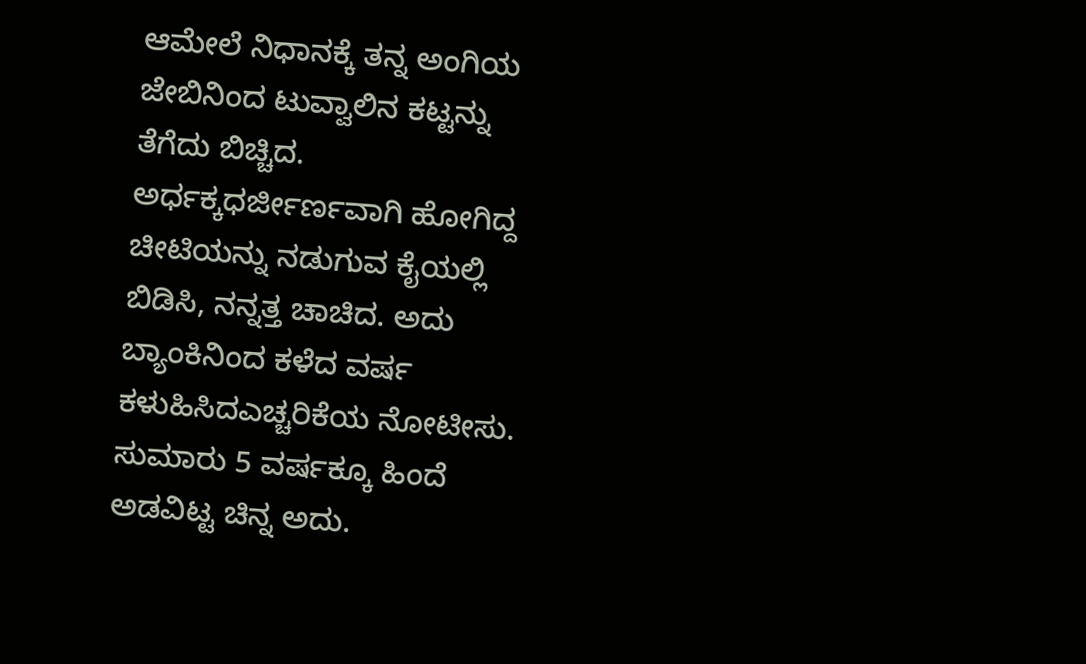ಆಮೇಲೆ ನಿಧಾನಕ್ಕೆ ತನ್ನ ಅಂಗಿಯ ಜೇಬಿನಿಂದ ಟುವ್ವಾಲಿನ ಕಟ್ಟನ್ನು ತೆಗೆದು ಬಿಚ್ಚಿದ. ಅರ್ಧಕ್ಕಧರ್ಜೀರ್ಣವಾಗಿ ಹೋಗಿದ್ದ ಚೀಟಿಯನ್ನು ನಡುಗುವ ಕೈಯಲ್ಲಿ ಬಿಡಿಸಿ, ನನ್ನತ್ತ ಚಾಚಿದ. ಅದು ಬ್ಯಾಂಕಿನಿಂದ ಕಳೆದ ವರ್ಷ ಕಳುಹಿಸಿದಎಚ್ಚರಿಕೆಯ ನೋಟೀಸು. ಸುಮಾರು 5 ವರ್ಷಕ್ಕೂ ಹಿಂದೆ ಅಡವಿಟ್ಟ ಚಿನ್ನ ಅದು.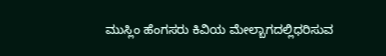ಮುಸ್ಲಿಂ ಹೆಂಗಸರು ಕಿವಿಯ ಮೇಲ್ಬಾಗದಲ್ಲಿಧರಿಸುವ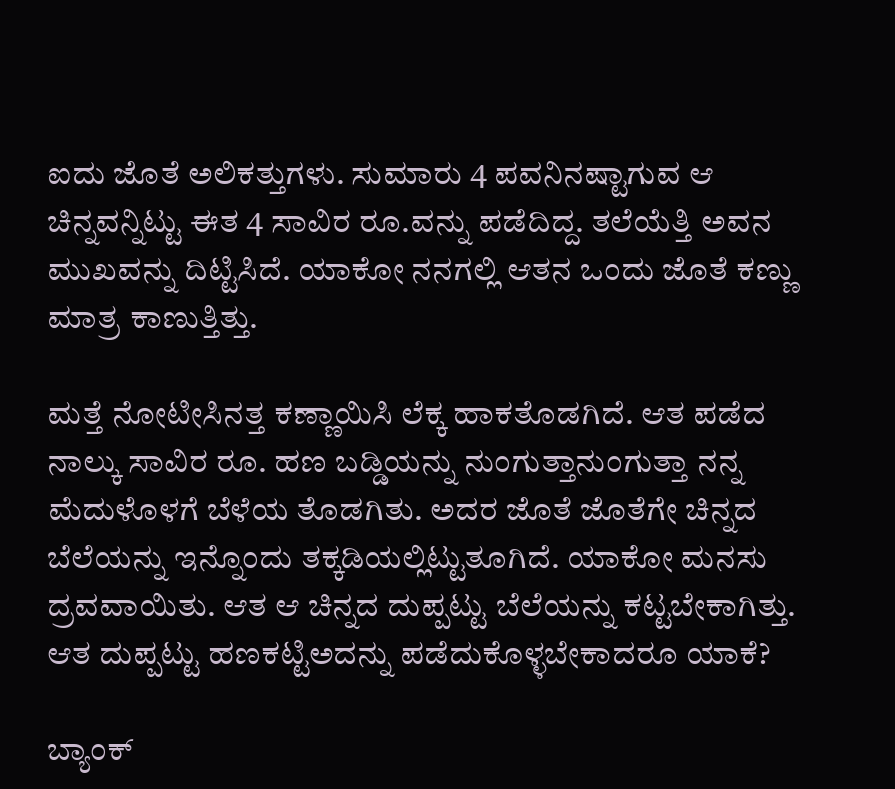ಐದು ಜೊತೆ ಅಲಿಕತ್ತುಗಳು. ಸುಮಾರು 4 ಪವನಿನಷ್ಟಾಗುವ ಆ ಚಿನ್ನವನ್ನಿಟ್ಟು ಈತ 4 ಸಾವಿರ ರೂ.ವನ್ನು ಪಡೆದಿದ್ದ. ತಲೆಯೆತ್ತಿ ಅವನ ಮುಖವನ್ನು ದಿಟ್ಟಿಸಿದೆ. ಯಾಕೋ ನನಗಲ್ಲಿ ಆತನ ಒಂದು ಜೊತೆ ಕಣ್ಣು ಮಾತ್ರ ಕಾಣುತ್ತಿತ್ತು.

ಮತ್ತೆ ನೋಟೀಸಿನತ್ತ ಕಣ್ಣಾಯಿಸಿ ಲೆಕ್ಕ ಹಾಕತೊಡಗಿದೆ. ಆತ ಪಡೆದ ನಾಲ್ಕು ಸಾವಿರ ರೂ. ಹಣ ಬಡ್ಡಿಯನ್ನು ನುಂಗುತ್ತಾನುಂಗುತ್ತಾ ನನ್ನ ಮೆದುಳೊಳಗೆ ಬೆಳೆಯ ತೊಡಗಿತು. ಅದರ ಜೊತೆ ಜೊತೆಗೇ ಚಿನ್ನದ ಬೆಲೆಯನ್ನು ಇನ್ನೊಂದು ತಕ್ಕಡಿಯಲ್ಲಿಟ್ಟುತೂಗಿದೆ. ಯಾಕೋ ಮನಸು ದ್ರವವಾಯಿತು. ಆತ ಆ ಚಿನ್ನದ ದುಪ್ಪಟ್ಟು ಬೆಲೆಯನ್ನು ಕಟ್ಟಬೇಕಾಗಿತ್ತು. ಆತ ದುಪ್ಪಟ್ಟು ಹಣಕಟ್ಟಿಅದನ್ನು ಪಡೆದುಕೊಳ್ಳಬೇಕಾದರೂ ಯಾಕೆ?

ಬ್ಯಾಂಕ್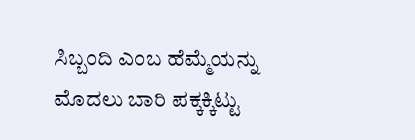ಸಿಬ್ಬಂದಿ ಎಂಬ ಹೆಮ್ಮೆಯನ್ನು ಮೊದಲು ಬಾರಿ ಪಕ್ಕಕ್ಕಿಟ್ಟು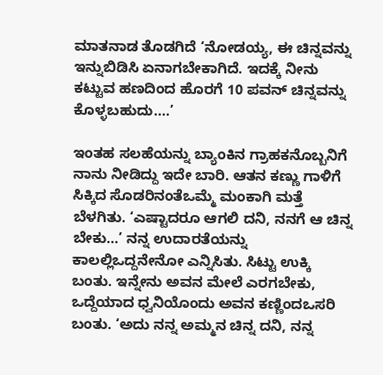ಮಾತನಾಡ ತೊಡಗಿದೆ ‘ನೋಡಯ್ಯ, ಈ ಚಿನ್ನವನ್ನು ಇನ್ನುಬಿಡಿಸಿ ಏನಾಗಬೇಕಾಗಿದೆ. ಇದಕ್ಕೆ ನೀನು ಕಟ್ಟುವ ಹಣದಿಂದ ಹೊರಗೆ 10 ಪವನ್ ಚಿನ್ನವನ್ನು ಕೊಳ್ಳಬಹುದು….’

ಇಂತಹ ಸಲಹೆಯನ್ನು ಬ್ಯಾಂಕಿನ ಗ್ರಾಹಕನೊಬ್ಬನಿಗೆ ನಾನು ನೀಡಿದ್ದು ಇದೇ ಬಾರಿ. ಆತನ ಕಣ್ಣು ಗಾಳಿಗೆ ಸಿಕ್ಕಿದ ಸೊಡರಿನಂತೆಒಮ್ಮೆ ಮಂಕಾಗಿ ಮತ್ತೆ ಬೆಳಗಿತು. ‘ಎಷ್ಟಾದರೂ ಆಗಲಿ ದನಿ, ನನಗೆ ಆ ಚಿನ್ನ ಬೇಕು…’ ನನ್ನ ಉದಾರತೆಯನ್ನು ಕಾಲಲ್ಲಿಒದ್ದನೇನೋ ಎನ್ನಿಸಿತು. ಸಿಟ್ಟು ಉಕ್ಕಿ ಬಂತು. ಇನ್ನೇನು ಅವನ ಮೇಲೆ ಎರಗಬೇಕು, ಒದ್ದೆಯಾದ ಧ್ವನಿಯೊಂದು ಅವನ ಕಣ್ಣಿಂದಒಸರಿ ಬಂತು. ‘ಅದು ನನ್ನ ಅಮ್ಮನ ಚಿನ್ನ ದನಿ, ನನ್ನ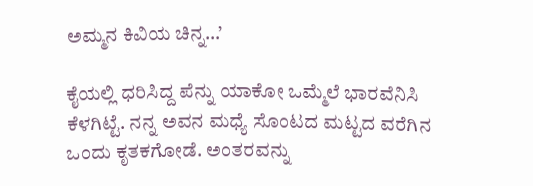ಅಮ್ಮನ ಕಿವಿಯ ಚಿನ್ನ…’

ಕೈಯಲ್ಲಿ ಧರಿಸಿದ್ದ ಪೆನ್ನು ಯಾಕೋ ಒಮ್ಮೆಲೆ ಭಾರವೆನಿಸಿ ಕೆಳಗಿಟ್ಟೆ. ನನ್ನ ಅವನ ಮಧ್ಯೆ ಸೊಂಟದ ಮಟ್ಟದ ವರೆಗಿನ ಒಂದು ಕೃತಕಗೋಡೆ. ಅಂತರವನ್ನು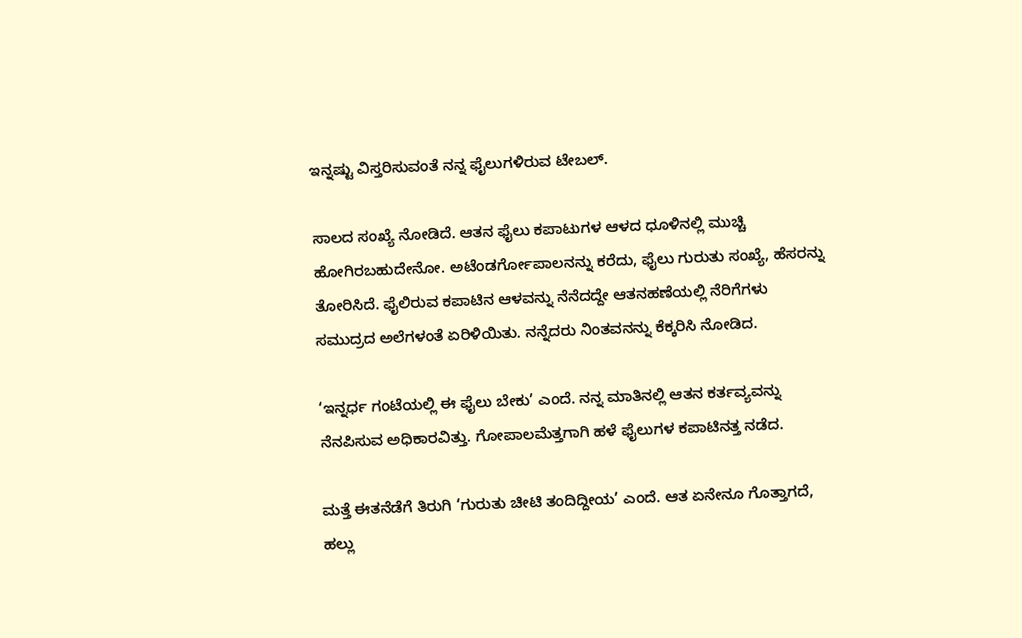ಇನ್ನಷ್ಟು ವಿಸ್ತರಿಸುವಂತೆ ನನ್ನ ಫೈಲುಗಳಿರುವ ಟೇಬಲ್.

ಸಾಲದ ಸಂಖ್ಯೆ ನೋಡಿದೆ. ಆತನ ಫೈಲು ಕಪಾಟುಗಳ ಆಳದ ಧೂಳಿನಲ್ಲಿ ಮುಚ್ಚಿ ಹೋಗಿರಬಹುದೇನೋ. ಅಟೆಂಡರ್ಗೋಪಾಲನನ್ನು ಕರೆದು, ಫೈಲು ಗುರುತು ಸಂಖ್ಯೆ, ಹೆಸರನ್ನು ತೋರಿಸಿದೆ. ಫೈಲಿರುವ ಕಪಾಟಿನ ಆಳವನ್ನು ನೆನೆದದ್ದೇ ಆತನಹಣೆಯಲ್ಲಿ ನೆರಿಗೆಗಳು ಸಮುದ್ರದ ಅಲೆಗಳಂತೆ ಏರಿಳಿಯಿತು. ನನ್ನೆದರು ನಿಂತವನನ್ನು ಕೆಕ್ಕರಿಸಿ ನೋಡಿದ.

‘ಇನ್ನರ್ಧ ಗಂಟೆಯಲ್ಲಿ ಈ ಫೈಲು ಬೇಕು’ ಎಂದೆ. ನನ್ನ ಮಾತಿನಲ್ಲಿ ಆತನ ಕರ್ತವ್ಯವನ್ನು ನೆನಪಿಸುವ ಅಧಿಕಾರವಿತ್ತು. ಗೋಪಾಲಮೆತ್ತಗಾಗಿ ಹಳೆ ಫೈಲುಗಳ ಕಪಾಟಿನತ್ತ ನಡೆದ.

ಮತ್ತೆ ಈತನೆಡೆಗೆ ತಿರುಗಿ ‘ಗುರುತು ಚೀಟಿ ತಂದಿದ್ದೀಯ’ ಎಂದೆ. ಆತ ಏನೇನೂ ಗೊತ್ತಾಗದೆ, ಹಲ್ಲು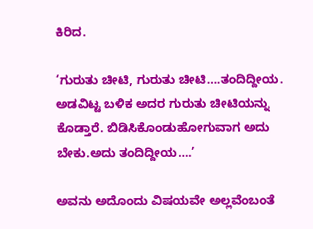ಕಿರಿದ.

‘ಗುರುತು ಚೀಟಿ, ಗುರುತು ಚೀಟಿ….ತಂದಿದ್ದೀಯ. ಅಡವಿಟ್ಟ ಬಳಿಕ ಅದರ ಗುರುತು ಚೀಟಿಯನ್ನು ಕೊಡ್ತಾರೆ. ಬಿಡಿಸಿಕೊಂಡುಹೋಗುವಾಗ ಅದು ಬೇಕು.ಅದು ತಂದಿದ್ದೀಯ….’

ಅವನು ಅದೊಂದು ವಿಷಯವೇ ಅಲ್ಲವೆಂಬಂತೆ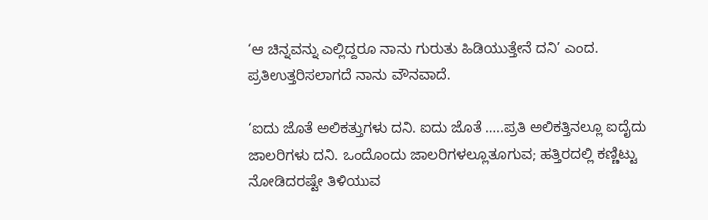‘ಆ ಚಿನ್ನವನ್ನು ಎಲ್ಲಿದ್ದರೂ ನಾನು ಗುರುತು ಹಿಡಿಯುತ್ತೇನೆ ದನಿ’ ಎಂದ. ಪ್ರತಿಉತ್ತರಿಸಲಾಗದೆ ನಾನು ವೌನವಾದೆ.

‘ಐದು ಜೊತೆ ಅಲಿಕತ್ತುಗಳು ದನಿ. ಐದು ಜೊತೆ …..ಪ್ರತಿ ಅಲಿಕತ್ತಿನಲ್ಲೂ ಐದೈದು ಜಾಲರಿಗಳು ದನಿ. ಒಂದೊಂದು ಜಾಲರಿಗಳಲ್ಲೂತೂಗುವ; ಹತ್ತಿರದಲ್ಲಿ ಕಣ್ಣಿಟ್ಟು ನೋಡಿದರಷ್ಟೇ ತಿಳಿಯುವ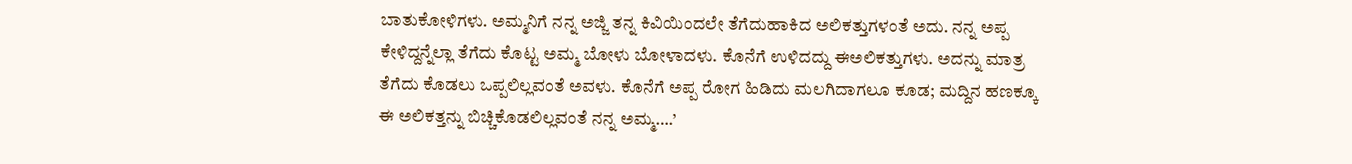ಬಾತುಕೋಳಿಗಳು. ಅಮ್ಮನಿಗೆ ನನ್ನ ಅಜ್ಜಿ ತನ್ನ ಕಿವಿಯಿಂದಲೇ ತೆಗೆದುಹಾಕಿದ ಅಲಿಕತ್ತುಗಳಂತೆ ಅದು. ನನ್ನ ಅಪ್ಪ ಕೇಳಿದ್ದನ್ನೆಲ್ಲಾ ತೆಗೆದು ಕೊಟ್ಟ ಅಮ್ಮ ಬೋಳು ಬೋಳಾದಳು. ಕೊನೆಗೆ ಉಳಿದದ್ದು ಈಅಲಿಕತ್ತುಗಳು. ಅದನ್ನು ಮಾತ್ರ ತೆಗೆದು ಕೊಡಲು ಒಪ್ಪಲಿಲ್ಲವಂತೆ ಅವಳು. ಕೊನೆಗೆ ಅಪ್ಪ ರೋಗ ಹಿಡಿದು ಮಲಗಿದಾಗಲೂ ಕೂಡ; ಮದ್ದಿನ ಹಣಕ್ಕೂ ಈ ಅಲಿಕತ್ತನ್ನು ಬಿಚ್ಚಿಕೊಡಲಿಲ್ಲವಂತೆ ನನ್ನ ಅಮ್ಮ….’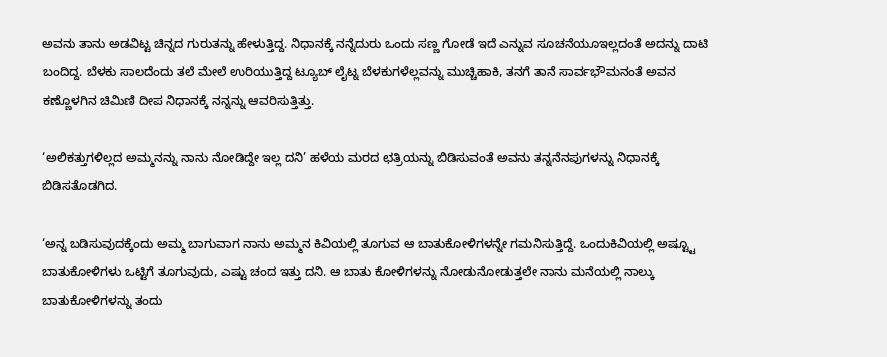ಅವನು ತಾನು ಅಡವಿಟ್ಟ ಚಿನ್ನದ ಗುರುತನ್ನು ಹೇಳುತ್ತಿದ್ದ. ನಿಧಾನಕ್ಕೆ ನನ್ನೆದುರು ಒಂದು ಸಣ್ಣ ಗೋಡೆ ಇದೆ ಎನ್ನುವ ಸೂಚನೆಯೂಇಲ್ಲದಂತೆ ಅದನ್ನು ದಾಟಿ ಬಂದಿದ್ದ. ಬೆಳಕು ಸಾಲದೆಂದು ತಲೆ ಮೇಲೆ ಉರಿಯುತ್ತಿದ್ದ ಟ್ಯೂಬ್ ಲೈಟ್ನ ಬೆಳಕುಗಳೆಲ್ಲವನ್ನು ಮುಚ್ಚಿಹಾಕಿ, ತನಗೆ ತಾನೆ ಸಾರ್ವಭೌಮನಂತೆ ಅವನ ಕಣ್ಣೊಳಗಿನ ಚಿಮಿಣಿ ದೀಪ ನಿಧಾನಕ್ಕೆ ನನ್ನನ್ನು ಆವರಿಸುತ್ತಿತ್ತು.

‘ಅಲಿಕತ್ತುಗಳಿಲ್ಲದ ಅಮ್ಮನನ್ನು ನಾನು ನೋಡಿದ್ದೇ ಇಲ್ಲ ದನಿ’ ಹಳೆಯ ಮರದ ಛತ್ರಿಯನ್ನು ಬಿಡಿಸುವಂತೆ ಅವನು ತನ್ನನೆನಪುಗಳನ್ನು ನಿಧಾನಕ್ಕೆ ಬಿಡಿಸತೊಡಗಿದ.

‘ಅನ್ನ ಬಡಿಸುವುದಕ್ಕೆಂದು ಅಮ್ಮ ಬಾಗುವಾಗ ನಾನು ಅಮ್ಮನ ಕಿವಿಯಲ್ಲಿ ತೂಗುವ ಆ ಬಾತುಕೋಳಿಗಳನ್ನೇ ಗಮನಿಸುತ್ತಿದ್ದೆ. ಒಂದುಕಿವಿಯಲ್ಲಿ ಅಷ್ಟ್ಟೂ ಬಾತುಕೋಳಿಗಳು ಒಟ್ಟಿಗೆ ತೂಗುವುದು, ಎಷ್ಟು ಚಂದ ಇತ್ತು ದನಿ. ಆ ಬಾತು ಕೋಳಿಗಳನ್ನು ನೋಡುನೋಡುತ್ತಲೇ ನಾನು ಮನೆಯಲ್ಲಿ ನಾಲ್ಕು ಬಾತುಕೋಳಿಗಳನ್ನು ತಂದು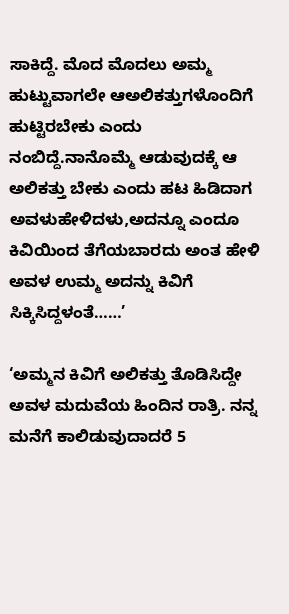ಸಾಕಿದ್ದೆ. ಮೊದ ಮೊದಲು ಅಮ್ಮ ಹುಟ್ಟುವಾಗಲೇ ಆಅಲಿಕತ್ತುಗಳೊಂದಿಗೆ ಹುಟ್ಟಿರಬೇಕು ಎಂದು ನಂಬಿದ್ದೆ.ನಾನೊಮ್ಮೆ ಆಡುವುದಕ್ಕೆ ಆ ಅಲಿಕತ್ತು ಬೇಕು ಎಂದು ಹಟ ಹಿಡಿದಾಗ ಅವಳುಹೇಳಿದಳು,ಅದನ್ನೂ ಎಂದೂ ಕಿವಿಯಿಂದ ತೆಗೆಯಬಾರದು ಅಂತ ಹೇಳಿ ಅವಳ ಉಮ್ಮ ಅದನ್ನು ಕಿವಿಗೆ ಸಿಕ್ಕಿಸಿದ್ದಳಂತೆ……’

‘ಅಮ್ಮನ ಕಿವಿಗೆ ಅಲಿಕತ್ತು ತೊಡಿಸಿದ್ದೇ ಅವಳ ಮದುವೆಯ ಹಿಂದಿನ ರಾತ್ರಿ. ನನ್ನ ಮನೆಗೆ ಕಾಲಿಡುವುದಾದರೆ 5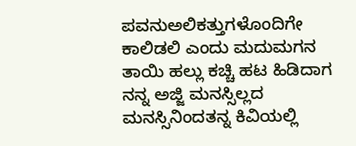ಪವನುಅಲಿಕತ್ತುಗಳೊಂದಿಗೇ ಕಾಲಿಡಲಿ ಎಂದು ಮದುಮಗನ ತಾಯಿ ಹಲ್ಲು ಕಚ್ಚಿ ಹಟ ಹಿಡಿದಾಗ ನನ್ನ ಅಜ್ಜಿ ಮನಸ್ಸಿಲ್ಲದ ಮನಸ್ಸಿನಿಂದತನ್ನ ಕಿವಿಯಲ್ಲಿ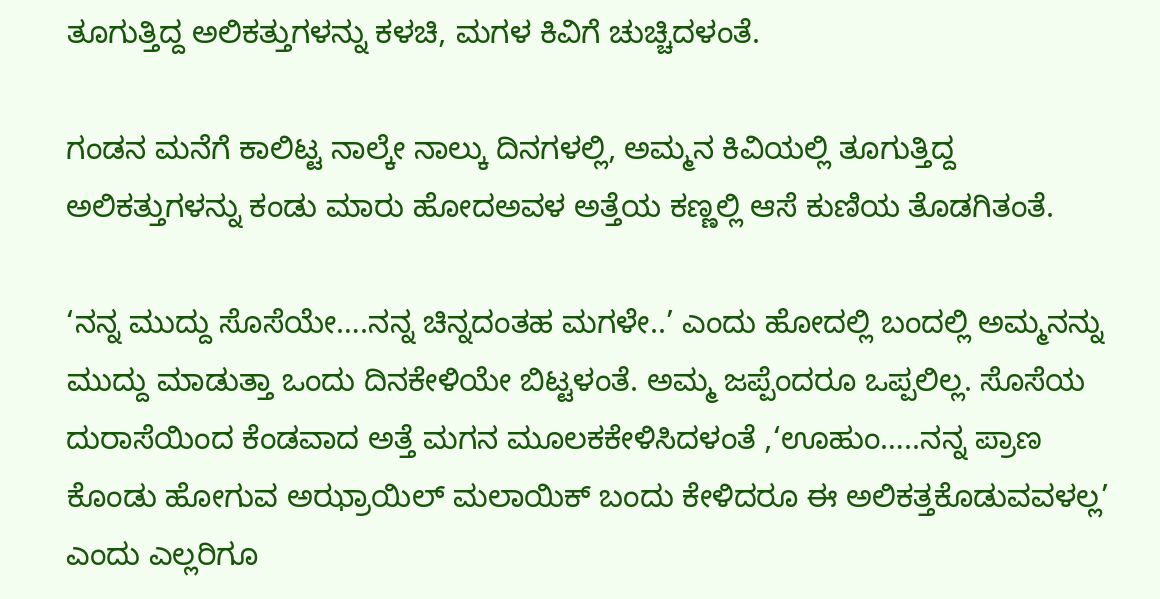ತೂಗುತ್ತಿದ್ದ ಅಲಿಕತ್ತುಗಳನ್ನು ಕಳಚಿ, ಮಗಳ ಕಿವಿಗೆ ಚುಚ್ಚಿದಳಂತೆ.

ಗಂಡನ ಮನೆಗೆ ಕಾಲಿಟ್ಟ ನಾಲ್ಕೇ ನಾಲ್ಕು ದಿನಗಳಲ್ಲಿ, ಅಮ್ಮನ ಕಿವಿಯಲ್ಲಿ ತೂಗುತ್ತಿದ್ದ ಅಲಿಕತ್ತುಗಳನ್ನು ಕಂಡು ಮಾರು ಹೋದಅವಳ ಅತ್ತೆಯ ಕಣ್ಣಲ್ಲಿ ಆಸೆ ಕುಣಿಯ ತೊಡಗಿತಂತೆ.

‘ನನ್ನ ಮುದ್ದು ಸೊಸೆಯೇ….ನನ್ನ ಚಿನ್ನದಂತಹ ಮಗಳೇ..’ ಎಂದು ಹೋದಲ್ಲಿ ಬಂದಲ್ಲಿ ಅಮ್ಮನನ್ನು ಮುದ್ದು ಮಾಡುತ್ತಾ ಒಂದು ದಿನಕೇಳಿಯೇ ಬಿಟ್ಟಳಂತೆ. ಅಮ್ಮ ಜಪ್ಪೆಂದರೂ ಒಪ್ಪಲಿಲ್ಲ. ಸೊಸೆಯ ದುರಾಸೆಯಿಂದ ಕೆಂಡವಾದ ಅತ್ತೆ ಮಗನ ಮೂಲಕಕೇಳಿಸಿದಳಂತೆ ,‘ಊಹುಂ…..ನನ್ನ ಪ್ರಾಣ ಕೊಂಡು ಹೋಗುವ ಅಝ್ರಾಯಿಲ್ ಮಲಾಯಿಕ್ ಬಂದು ಕೇಳಿದರೂ ಈ ಅಲಿಕತ್ತಕೊಡುವವಳಲ್ಲ’ ಎಂದು ಎಲ್ಲರಿಗೂ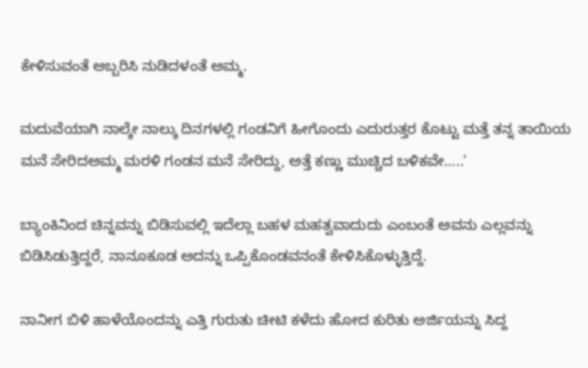ಕೇಳಿಸುವಂತೆ ಅಬ್ಬರಿಸಿ ನುಡಿದಳಂತೆ ಅಮ್ಮ.

ಮದುವೆಯಾಗಿ ನಾಲ್ಕೇ ನಾಲ್ಕು ದಿನಗಳಲ್ಲಿ ಗಂಡನಿಗೆ ಹೀಗೊಂದು ಎದುರುತ್ತರ ಕೊಟ್ಟು ಮತ್ತೆ ತನ್ನ ತಾಯಿಯ ಮನೆ ಸೇರಿದಅಮ್ಮ ಮರಳಿ ಗಂಡನ ಮನೆ ಸೇರಿದ್ದು, ಅತ್ತೆ ಕಣ್ಣು ಮುಚ್ಚಿದ ಬಳಿಕವೇ…..’

ಬ್ಯಾಂಕಿನಿಂದ ಚಿನ್ನವನ್ನು ಬಿಡಿಸುವಲ್ಲಿ ಇದೆಲ್ಲಾ ಬಹಳ ಮಹತ್ವವಾದುದು ಎಂಬಂತೆ ಅವನು ಎಲ್ಲವನ್ನು ಬಿಡಿಸಿಡುತ್ತಿದ್ದರೆ, ನಾನೂಕೂಡ ಅದನ್ನು ಒಪ್ಪಿಕೊಂಡವನಂತೆ ಕೇಳಿಸಿಕೊಳ್ಳುತ್ತಿದ್ದೆ.

ನಾನೀಗ ಬಿಳಿ ಹಾಳೆಯೊಂದನ್ನು ಎತ್ತಿ ಗುರುತು ಚೀಟಿ ಕಳೆದು ಹೋದ ಕುರಿತು ಅರ್ಜಿಯನ್ನು ಸಿದ್ದ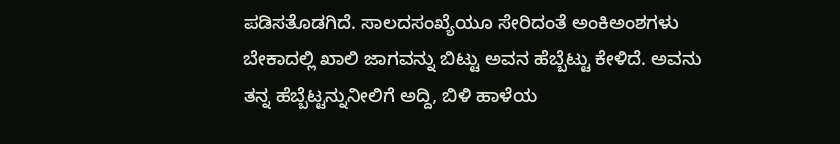ಪಡಿಸತೊಡಗಿದೆ. ಸಾಲದಸಂಖ್ಯೆಯೂ ಸೇರಿದಂತೆ ಅಂಕಿಅಂಶಗಳು ಬೇಕಾದಲ್ಲಿ ಖಾಲಿ ಜಾಗವನ್ನು ಬಿಟ್ಟು ಅವನ ಹೆಬ್ಬೆಟ್ಟು ಕೇಳಿದೆ. ಅವನು ತನ್ನ ಹೆಬ್ಬೆಟ್ಟನ್ನುನೀಲಿಗೆ ಅದ್ದಿ, ಬಿಳಿ ಹಾಳೆಯ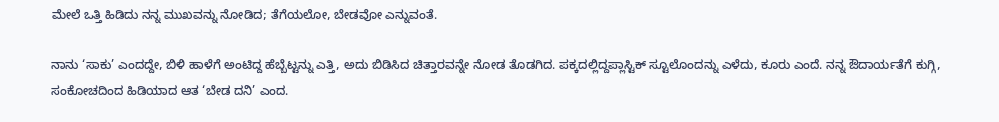ಮೇಲೆ ಒತ್ತಿ ಹಿಡಿದು ನನ್ನ ಮುಖವನ್ನು ನೋಡಿದ; ತೆಗೆಯಲೋ, ಬೇಡವೋ ಎನ್ನುವಂತೆ.

ನಾನು ‘ಸಾಕು’ ಎಂದದ್ದೇ, ಬಿಳಿ ಹಾಳೆಗೆ ಅಂಟಿದ್ದ ಹೆಬ್ಬೆಟ್ಟನ್ನು ಎತ್ತಿ, ಅದು ಬಿಡಿಸಿದ ಚಿತ್ತಾರವನ್ನೇ ನೋಡ ತೊಡಗಿದ. ಪಕ್ಕದಲ್ಲಿದ್ದಪ್ಲಾಸ್ಟಿಕ್ ಸ್ಟೂಲೊಂದನ್ನು ಎಳೆದು, ಕೂರು ಎಂದೆ. ನನ್ನ ಔದಾರ್ಯತೆಗೆ ಕುಗ್ಗಿ, ಸಂಕೋಚದಿಂದ ಹಿಡಿಯಾದ ಆತ ‘ಬೇಡ ದನಿ’ ಎಂದ.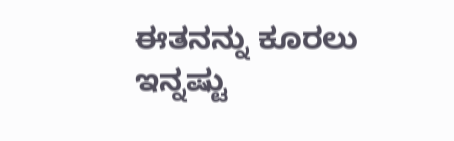ಈತನನ್ನು ಕೂರಲು ಇನ್ನಷ್ಟು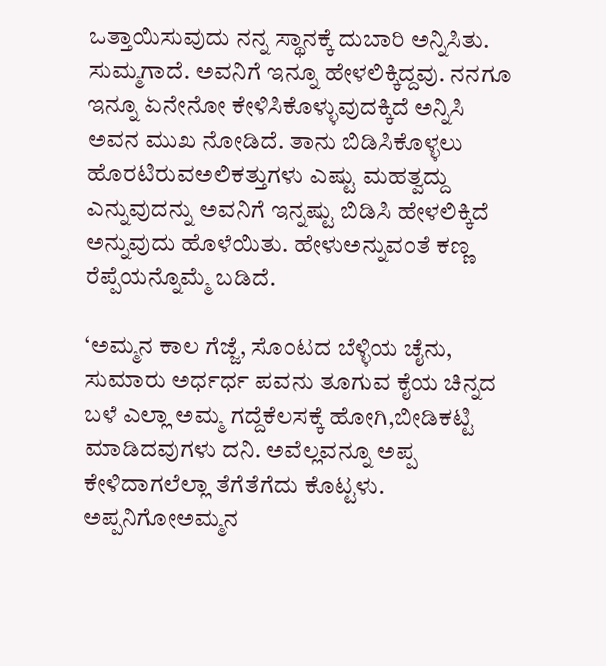ಒತ್ತಾಯಿಸುವುದು ನನ್ನ ಸ್ಥಾನಕ್ಕೆ ದುಬಾರಿ ಅನ್ನಿಸಿತು. ಸುಮ್ಮಗಾದೆ. ಅವನಿಗೆ ಇನ್ನೂ ಹೇಳಲಿಕ್ಕಿದ್ದವು. ನನಗೂ ಇನ್ನೂ ಏನೇನೋ ಕೇಳಿಸಿಕೊಳ್ಳುವುದಕ್ಕಿದೆ ಅನ್ನಿಸಿ ಅವನ ಮುಖ ನೋಡಿದೆ. ತಾನು ಬಿಡಿಸಿಕೊಳ್ಳಲು ಹೊರಟಿರುವಅಲಿಕತ್ತುಗಳು ಎಷ್ಟು ಮಹತ್ವದ್ದು ಎನ್ನುವುದನ್ನು ಅವನಿಗೆ ಇನ್ನಷ್ಟು ಬಿಡಿಸಿ ಹೇಳಲಿಕ್ಕಿದೆ ಅನ್ನುವುದು ಹೊಳೆಯಿತು. ಹೇಳುಅನ್ನುವಂತೆ ಕಣ್ಣ ರೆಪ್ಪೆಯನ್ನೊಮ್ಮೆ ಬಡಿದೆ.

‘ಅಮ್ಮನ ಕಾಲ ಗೆಜ್ಜೆ, ಸೊಂಟದ ಬೆಳ್ಳಿಯ ಚೈನು, ಸುಮಾರು ಅರ್ಧರ್ಧ ಪವನು ತೂಗುವ ಕೈಯ ಚಿನ್ನದ ಬಳೆ ಎಲ್ಲಾ ಅಮ್ಮ ಗದ್ದೆಕೆಲಸಕ್ಕೆ ಹೋಗಿ,ಬೀಡಿಕಟ್ಟಿ ಮಾಡಿದವುಗಳು ದನಿ. ಅವೆಲ್ಲವನ್ನೂ ಅಪ್ಪ ಕೇಳಿದಾಗಲೆಲ್ಲಾ ತೆಗೆತೆಗೆದು ಕೊಟ್ಟಳು. ಅಪ್ಪನಿಗೋಅಮ್ಮನ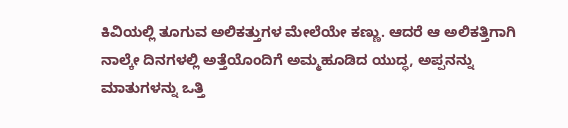ಕಿವಿಯಲ್ಲಿ ತೂಗುವ ಅಲಿಕತ್ತುಗಳ ಮೇಲೆಯೇ ಕಣ್ಣು. ಆದರೆ ಆ ಅಲಿಕತ್ತಿಗಾಗಿ ನಾಲ್ಕೇ ದಿನಗಳಲ್ಲಿ ಅತ್ತೆಯೊಂದಿಗೆ ಅಮ್ಮಹೂಡಿದ ಯುದ್ಧ, ಅಪ್ಪನನ್ನು ಮಾತುಗಳನ್ನು ಒತ್ತಿ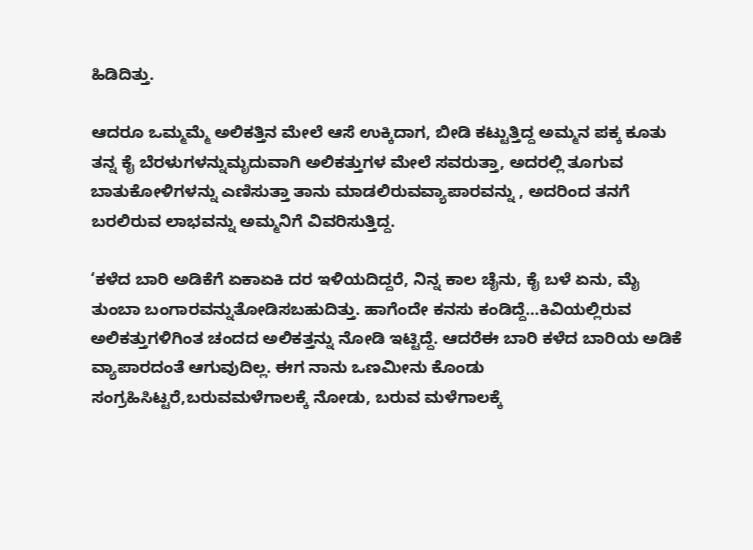ಹಿಡಿದಿತ್ತು.

ಆದರೂ ಒಮ್ಮಮ್ಮೆ ಅಲಿಕತ್ತಿನ ಮೇಲೆ ಆಸೆ ಉಕ್ಕಿದಾಗ, ಬೀಡಿ ಕಟ್ಟುತ್ತಿದ್ದ ಅಮ್ಮನ ಪಕ್ಕ ಕೂತು ತನ್ನ ಕೈ ಬೆರಳುಗಳನ್ನುಮೃದುವಾಗಿ ಅಲಿಕತ್ತುಗಳ ಮೇಲೆ ಸವರುತ್ತಾ, ಅದರಲ್ಲಿ ತೂಗುವ ಬಾತುಕೋಳಿಗಳನ್ನು ಎಣಿಸುತ್ತಾ ತಾನು ಮಾಡಲಿರುವವ್ಯಾಪಾರವನ್ನು , ಅದರಿಂದ ತನಗೆ ಬರಲಿರುವ ಲಾಭವನ್ನು ಅಮ್ಮನಿಗೆ ವಿವರಿಸುತ್ತಿದ್ದ.

‘ಕಳೆದ ಬಾರಿ ಅಡಿಕೆಗೆ ಏಕಾಏಕಿ ದರ ಇಳಿಯದಿದ್ದರೆ, ನಿನ್ನ ಕಾಲ ಚೈನು, ಕೈ ಬಳೆ ಏನು, ಮೈ ತುಂಬಾ ಬಂಗಾರವನ್ನುತೋಡಿಸಬಹುದಿತ್ತು. ಹಾಗೆಂದೇ ಕನಸು ಕಂಡಿದ್ದೆ…ಕಿವಿಯಲ್ಲಿರುವ ಅಲಿಕತ್ತುಗಳಿಗಿಂತ ಚಂದದ ಅಲಿಕತ್ತನ್ನು ನೋಡಿ ಇಟ್ಟಿದ್ದೆ. ಆದರೆಈ ಬಾರಿ ಕಳೆದ ಬಾರಿಯ ಅಡಿಕೆ ವ್ಯಾಪಾರದಂತೆ ಆಗುವುದಿಲ್ಲ. ಈಗ ನಾನು ಒಣಮೀನು ಕೊಂಡು ಸಂಗ್ರಹಿಸಿಟ್ಟರೆ,ಬರುವಮಳೆಗಾಲಕ್ಕೆ ನೋಡು, ಬರುವ ಮಳೆಗಾಲಕ್ಕೆ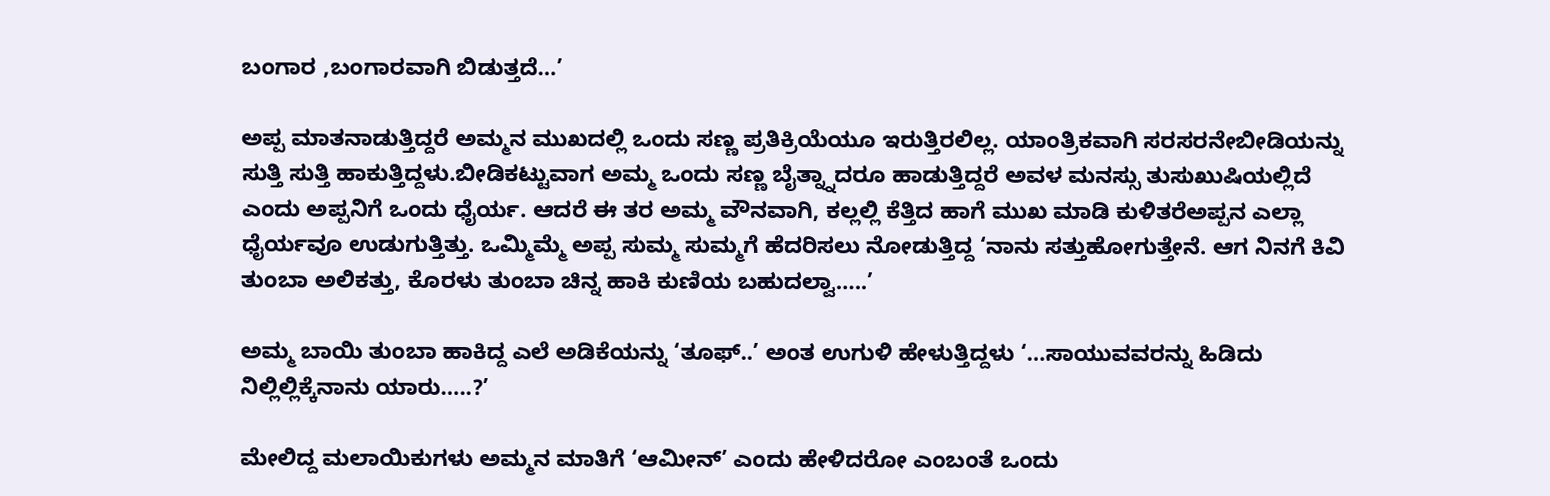ಬಂಗಾರ ,ಬಂಗಾರವಾಗಿ ಬಿಡುತ್ತದೆ…’

ಅಪ್ಪ ಮಾತನಾಡುತ್ತಿದ್ದರೆ ಅಮ್ಮನ ಮುಖದಲ್ಲಿ ಒಂದು ಸಣ್ಣ ಪ್ರತಿಕ್ರಿಯೆಯೂ ಇರುತ್ತಿರಲಿಲ್ಲ. ಯಾಂತ್ರಿಕವಾಗಿ ಸರಸರನೇಬೀಡಿಯನ್ನು ಸುತ್ತಿ ಸುತ್ತಿ ಹಾಕುತ್ತಿದ್ದಳು.ಬೀಡಿಕಟ್ಟುವಾಗ ಅಮ್ಮ ಒಂದು ಸಣ್ಣ ಬೈತ್ನ್ನಾದರೂ ಹಾಡುತ್ತಿದ್ದರೆ ಅವಳ ಮನಸ್ಸು ತುಸುಖುಷಿಯಲ್ಲಿದೆ ಎಂದು ಅಪ್ಪನಿಗೆ ಒಂದು ಧೈರ್ಯ. ಆದರೆ ಈ ತರ ಅಮ್ಮ ವೌನವಾಗಿ, ಕಲ್ಲಲ್ಲಿ ಕೆತ್ತಿದ ಹಾಗೆ ಮುಖ ಮಾಡಿ ಕುಳಿತರೆಅಪ್ಪನ ಎಲ್ಲಾ ಧೈರ್ಯವೂ ಉಡುಗುತ್ತಿತ್ತು. ಒಮ್ಮಿಮ್ಮೆ ಅಪ್ಪ ಸುಮ್ಮ ಸುಮ್ಮಗೆ ಹೆದರಿಸಲು ನೋಡುತ್ತಿದ್ದ ‘ನಾನು ಸತ್ತುಹೋಗುತ್ತೇನೆ. ಆಗ ನಿನಗೆ ಕಿವಿ ತುಂಬಾ ಅಲಿಕತ್ತು, ಕೊರಳು ತುಂಬಾ ಚಿನ್ನ ಹಾಕಿ ಕುಣಿಯ ಬಹುದಲ್ವಾ…..’

ಅಮ್ಮ ಬಾಯಿ ತುಂಬಾ ಹಾಕಿದ್ದ ಎಲೆ ಅಡಿಕೆಯನ್ನು ‘ತೂಫ್..’ ಅಂತ ಉಗುಳಿ ಹೇಳುತ್ತಿದ್ದಳು ‘…ಸಾಯುವವರನ್ನು ಹಿಡಿದು ನಿಲ್ಲಿಲ್ಲಿಕ್ಕೆನಾನು ಯಾರು…..?’

ಮೇಲಿದ್ದ ಮಲಾಯಿಕುಗಳು ಅಮ್ಮನ ಮಾತಿಗೆ ‘ಆಮೀನ್’ ಎಂದು ಹೇಳಿದರೋ ಎಂಬಂತೆ ಒಂದು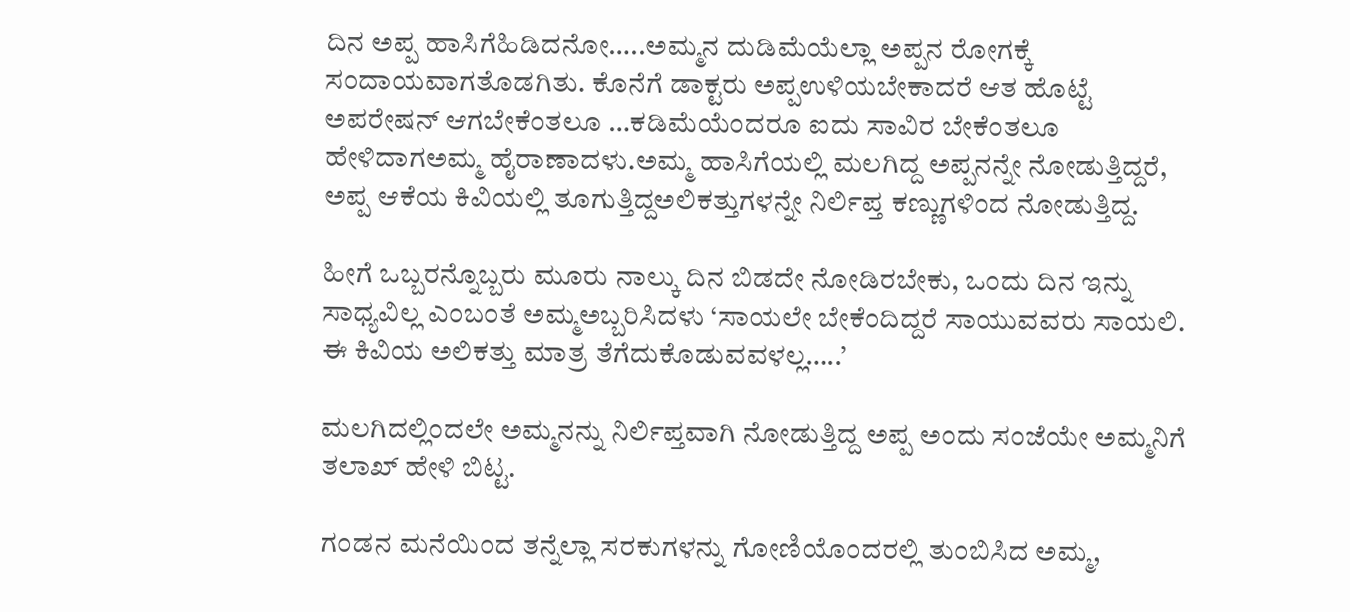ದಿನ ಅಪ್ಪ ಹಾಸಿಗೆಹಿಡಿದನೋ…..ಅಮ್ಮನ ದುಡಿಮೆಯೆಲ್ಲಾ ಅಪ್ಪನ ರೋಗಕ್ಕೆ ಸಂದಾಯವಾಗತೊಡಗಿತು. ಕೊನೆಗೆ ಡಾಕ್ಟರು ಅಪ್ಪಉಳಿಯಬೇಕಾದರೆ ಆತ ಹೊಟ್ಟೆ ಅಪರೇಷನ್ ಆಗಬೇಕೆಂತಲೂ …ಕಡಿಮೆಯೆಂದರೂ ಐದು ಸಾವಿರ ಬೇಕೆಂತಲೂ ಹೇಳಿದಾಗಅಮ್ಮ ಹೈರಾಣಾದಳು.ಅಮ್ಮ ಹಾಸಿಗೆಯಲ್ಲಿ ಮಲಗಿದ್ದ ಅಪ್ಪನನ್ನೇ ನೋಡುತ್ತಿದ್ದರೆ, ಅಪ್ಪ ಆಕೆಯ ಕಿವಿಯಲ್ಲಿ ತೂಗುತ್ತಿದ್ದಅಲಿಕತ್ತುಗಳನ್ನೇ ನಿರ್ಲಿಪ್ತ ಕಣ್ಣುಗಳಿಂದ ನೋಡುತ್ತಿದ್ದ.

ಹೀಗೆ ಒಬ್ಬರನ್ನೊಬ್ಬರು ಮೂರು ನಾಲ್ಕು ದಿನ ಬಿಡದೇ ನೋಡಿರಬೇಕು, ಒಂದು ದಿನ ಇನ್ನು ಸಾಧ್ಯವಿಲ್ಲ ಎಂಬಂತೆ ಅಮ್ಮಅಬ್ಬರಿಸಿದಳು ‘ಸಾಯಲೇ ಬೇಕೆಂದಿದ್ದರೆ ಸಾಯುವವರು ಸಾಯಲಿ. ಈ ಕಿವಿಯ ಅಲಿಕತ್ತು ಮಾತ್ರ ತೆಗೆದುಕೊಡುವವಳಲ್ಲ…..’

ಮಲಗಿದಲ್ಲಿಂದಲೇ ಅಮ್ಮನನ್ನು ನಿರ್ಲಿಪ್ತವಾಗಿ ನೋಡುತ್ತಿದ್ದ ಅಪ್ಪ ಅಂದು ಸಂಜೆಯೇ ಅಮ್ಮನಿಗೆ ತಲಾಖ್ ಹೇಳಿ ಬಿಟ್ಟ.

ಗಂಡನ ಮನೆಯಿಂದ ತನ್ನೆಲ್ಲಾ ಸರಕುಗಳನ್ನು ಗೋಣಿಯೊಂದರಲ್ಲಿ ತುಂಬಿಸಿದ ಅಮ್ಮ,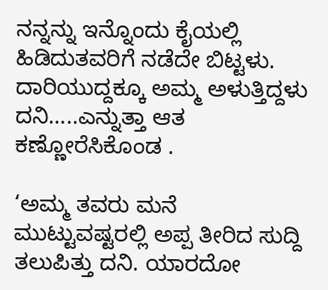ನನ್ನನ್ನು ಇನ್ನೊಂದು ಕೈಯಲ್ಲಿ ಹಿಡಿದುತವರಿಗೆ ನಡೆದೇ ಬಿಟ್ಟಳು. ದಾರಿಯುದ್ದಕ್ಕೂ ಅಮ್ಮ ಅಳುತ್ತಿದ್ದಳು ದನಿ…..ಎನ್ನುತ್ತಾ ಆತ ಕಣ್ಣೋರೆಸಿಕೊಂಡ .

‘ಅಮ್ಮ ತವರು ಮನೆ ಮುಟ್ಟುವಷ್ಟರಲ್ಲಿ ಅಪ್ಪ ತೀರಿದ ಸುದ್ದಿ ತಲುಪಿತ್ತು ದನಿ. ಯಾರದೋ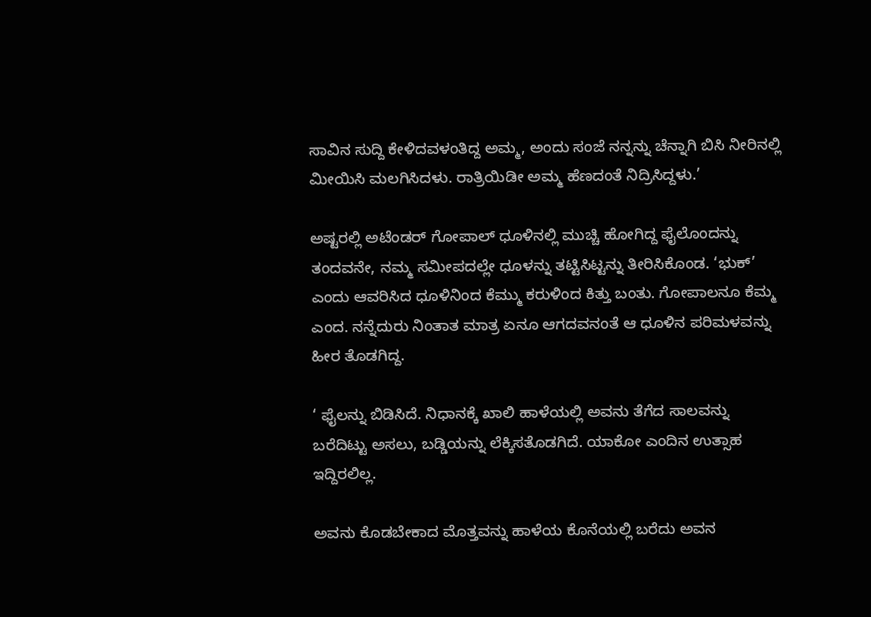ಸಾವಿನ ಸುದ್ದಿ ಕೇಳಿದವಳಂತಿದ್ದ ಅಮ್ಮ, ಅಂದು ಸಂಜೆ ನನ್ನನ್ನು ಚೆನ್ನಾಗಿ ಬಿಸಿ ನೀರಿನಲ್ಲಿ ಮೀಯಿಸಿ ಮಲಗಿಸಿದಳು. ರಾತ್ರಿಯಿಡೀ ಅಮ್ಮ ಹೆಣದಂತೆ ನಿದ್ರಿಸಿದ್ದಳು.’

ಅಷ್ಟರಲ್ಲಿ ಅಟೆಂಡರ್ ಗೋಪಾಲ್ ಧೂಳಿನಲ್ಲಿ ಮುಚ್ಚಿ ಹೋಗಿದ್ದ ಫೈಲೊಂದನ್ನು ತಂದವನೇ, ನಮ್ಮ ಸಮೀಪದಲ್ಲೇ ಧೂಳನ್ನು ತಟ್ಟಿಸಿಟ್ಟನ್ನು ತೀರಿಸಿಕೊಂಡ. ‘ಭುಕ್’ ಎಂದು ಆವರಿಸಿದ ಧೂಳಿನಿಂದ ಕೆಮ್ಮು ಕರುಳಿಂದ ಕಿತ್ತು ಬಂತು. ಗೋಪಾಲನೂ ಕೆಮ್ಮ ಎಂದ. ನನ್ನೆದುರು ನಿಂತಾತ ಮಾತ್ರ ಏನೂ ಆಗದವನಂತೆ ಆ ಧೂಳಿನ ಪರಿಮಳವನ್ನು ಹೀರ ತೊಡಗಿದ್ದ.

‘ ಫೈಲನ್ನು ಬಿಡಿಸಿದೆ. ನಿಧಾನಕ್ಕೆ ಖಾಲಿ ಹಾಳೆಯಲ್ಲಿ ಅವನು ತೆಗೆದ ಸಾಲವನ್ನು ಬರೆದಿಟ್ಟು ಅಸಲು, ಬಡ್ಡಿಯನ್ನು ಲೆಕ್ಕಿಸತೊಡಗಿದೆ. ಯಾಕೋ ಎಂದಿನ ಉತ್ಸಾಹ ಇದ್ದಿರಲಿಲ್ಲ.

ಅವನು ಕೊಡಬೇಕಾದ ಮೊತ್ತವನ್ನು ಹಾಳೆಯ ಕೊನೆಯಲ್ಲಿ ಬರೆದು ಅವನ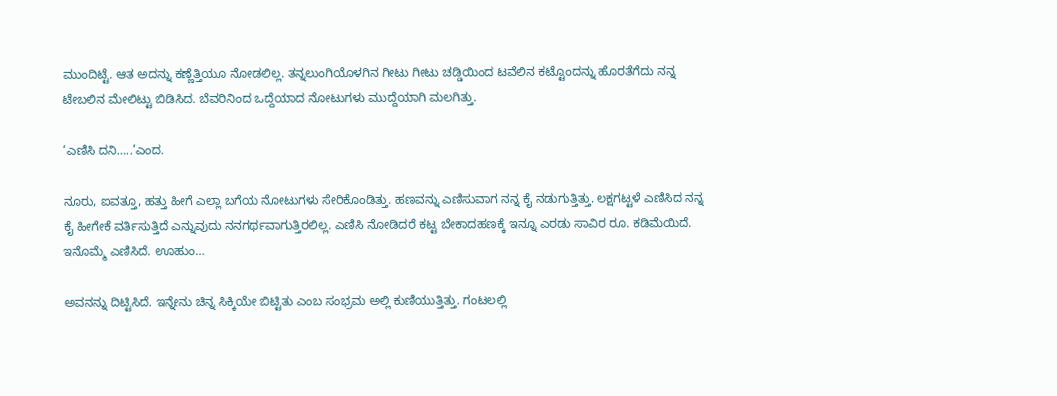ಮುಂದಿಟ್ಟೆ. ಆತ ಅದನ್ನು ಕಣ್ಣೆತ್ತಿಯೂ ನೋಡಲಿಲ್ಲ. ತನ್ನಲುಂಗಿಯೊಳಗಿನ ಗೀಟು ಗೀಟು ಚಡ್ಡಿಯಿಂದ ಟವೆಲಿನ ಕಟ್ಟೊಂದನ್ನು ಹೊರತೆಗೆದು ನನ್ನ ಟೇಬಲಿನ ಮೇಲಿಟ್ಟು ಬಿಡಿಸಿದ. ಬೆವರಿನಿಂದ ಒದ್ದೆಯಾದ ನೋಟುಗಳು ಮುದ್ದೆಯಾಗಿ ಮಲಗಿತ್ತು.

‘ಎಣಿಸಿ ದನಿ…..’ಎಂದ.

ನೂರು, ಐವತ್ತೂ, ಹತ್ತು ಹೀಗೆ ಎಲ್ಲಾ ಬಗೆಯ ನೋಟುಗಳು ಸೇರಿಕೊಂಡಿತ್ತು. ಹಣವನ್ನು ಎಣಿಸುವಾಗ ನನ್ನ ಕೈ ನಡುಗುತ್ತಿತ್ತು. ಲಕ್ಷಗಟ್ಟಳೆ ಎಣಿಸಿದ ನನ್ನ ಕೈ ಹೀಗೇಕೆ ವರ್ತಿಸುತ್ತಿದೆ ಎನ್ನುವುದು ನನಗರ್ಥವಾಗುತ್ತಿರಲಿಲ್ಲ. ಎಣಿಸಿ ನೋಡಿದರೆ ಕಟ್ಟ ಬೇಕಾದಹಣಕ್ಕೆ ಇನ್ನೂ ಎರಡು ಸಾವಿರ ರೂ. ಕಡಿಮೆಯಿದೆ. ಇನೊಮ್ಮೆ ಎಣಿಸಿದೆ. ಊಹುಂ…

ಅವನನ್ನು ದಿಟ್ಟಿಸಿದೆ. ಇನ್ನೇನು ಚಿನ್ನ ಸಿಕ್ಕಿಯೇ ಬಿಟ್ಟಿತು ಎಂಬ ಸಂಭ್ರಮ ಅಲ್ಲಿ ಕುಣಿಯುತ್ತಿತ್ತು. ಗಂಟಲಲ್ಲಿ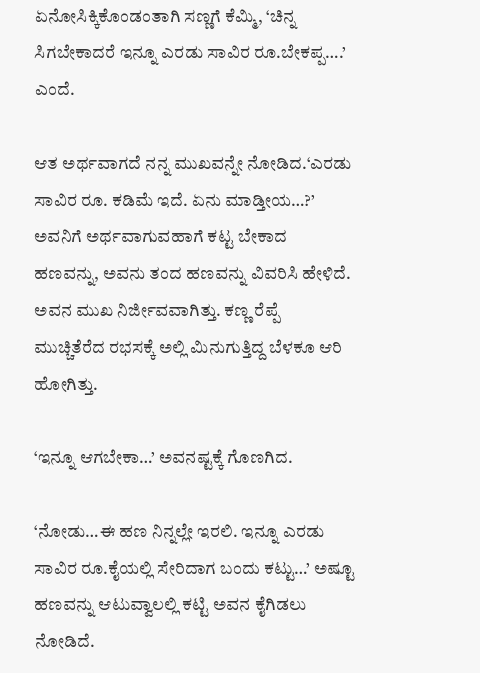ಏನೋಸಿಕ್ಕಿಕೊಂಡಂತಾಗಿ ಸಣ್ಣಗೆ ಕೆಮ್ಮಿ, ‘ಚಿನ್ನ ಸಿಗಬೇಕಾದರೆ ಇನ್ನೂ ಎರಡು ಸಾವಿರ ರೂ.ಬೇಕಪ್ಪ….’ ಎಂದೆ.

ಆತ ಅರ್ಥವಾಗದೆ ನನ್ನ ಮುಖವನ್ನೇ ನೋಡಿದ.‘ಎರಡು ಸಾವಿರ ರೂ. ಕಡಿಮೆ ಇದೆ. ಏನು ಮಾಡ್ತೀಯ…?’ ಅವನಿಗೆ ಅರ್ಥವಾಗುವಹಾಗೆ ಕಟ್ಟ ಬೇಕಾದ ಹಣವನ್ನು, ಅವನು ತಂದ ಹಣವನ್ನು ವಿವರಿಸಿ ಹೇಳಿದೆ. ಅವನ ಮುಖ ನಿರ್ಜೀವವಾಗಿತ್ತು. ಕಣ್ಣ ರೆಪ್ಪೆ ಮುಚ್ಚಿತೆರೆದ ರಭಸಕ್ಕೆ ಅಲ್ಲಿ ಮಿನುಗುತ್ತಿದ್ದ ಬೆಳಕೂ ಆರಿ ಹೋಗಿತ್ತು.

‘ಇನ್ನೂ ಆಗಬೇಕಾ…’ ಅವನಷ್ಟಕ್ಕೆ ಗೊಣಗಿದ.

‘ನೋಡು…ಈ ಹಣ ನಿನ್ನಲ್ಲೇ ಇರಲಿ. ಇನ್ನೂ ಎರಡು ಸಾವಿರ ರೂ.ಕೈಯಲ್ಲಿ ಸೇರಿದಾಗ ಬಂದು ಕಟ್ಟು…’ ಅಷ್ಟೂ ಹಣವನ್ನು ಆಟುವ್ವಾಲಲ್ಲಿ ಕಟ್ಟಿ ಅವನ ಕೈಗಿಡಲು ನೋಡಿದೆ.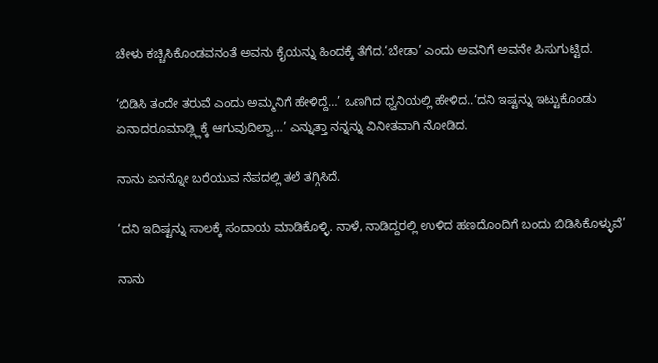ಚೇಳು ಕಚ್ಚಿಸಿಕೊಂಡವನಂತೆ ಅವನು ಕೈಯನ್ನು ಹಿಂದಕ್ಕೆ ತೆಗೆದ.‘ಬೇಡಾ’ ಎಂದು ಅವನಿಗೆ ಅವನೇ ಪಿಸುಗುಟ್ಟಿದ.

‘ಬಿಡಿಸಿ ತಂದೇ ತರುವೆ ಎಂದು ಅಮ್ಮನಿಗೆ ಹೇಳಿದ್ದೆ…’ ಒಣಗಿದ ಧ್ವನಿಯಲ್ಲಿ ಹೇಳಿದ..‘ದನಿ ಇಷ್ಟನ್ನು ಇಟ್ಟುಕೊಂಡು ಏನಾದರೂಮಾಡ್ಲ್ಲಿಕ್ಕೆ ಆಗುವುದಿಲ್ವಾ…’ ಎನ್ನುತ್ತಾ ನನ್ನನ್ನು ವಿನೀತವಾಗಿ ನೋಡಿದ.

ನಾನು ಏನನ್ನೋ ಬರೆಯುವ ನೆಪದಲ್ಲಿ ತಲೆ ತಗ್ಗಿಸಿದೆ.

‘ದನಿ ಇದಿಷ್ಟನ್ನು ಸಾಲಕ್ಕೆ ಸಂದಾಯ ಮಾಡಿಕೊಳ್ಳಿ. ನಾಳೆ, ನಾಡಿದ್ದರಲ್ಲಿ ಉಳಿದ ಹಣದೊಂದಿಗೆ ಬಂದು ಬಿಡಿಸಿಕೊಳ್ಳುವೆ’

ನಾನು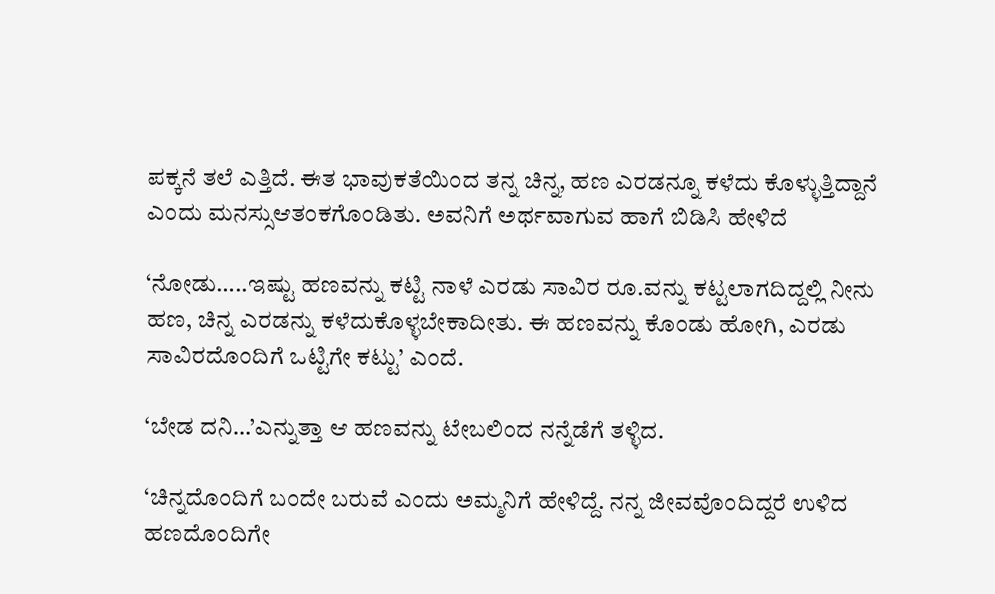ಪಕ್ಕನೆ ತಲೆ ಎತ್ತಿದೆ. ಈತ ಭಾವುಕತೆಯಿಂದ ತನ್ನ ಚಿನ್ನ, ಹಣ ಎರಡನ್ನೂ ಕಳೆದು ಕೊಳ್ಳುತ್ತಿದ್ದಾನೆ ಎಂದು ಮನಸ್ಸುಆತಂಕಗೊಂಡಿತು. ಅವನಿಗೆ ಅರ್ಥವಾಗುವ ಹಾಗೆ ಬಿಡಿಸಿ ಹೇಳಿದೆ

‘ನೋಡು…..ಇಷ್ಟು ಹಣವನ್ನು ಕಟ್ಟಿ ನಾಳೆ ಎರಡು ಸಾವಿರ ರೂ.ವನ್ನು ಕಟ್ಟಲಾಗದಿದ್ದಲ್ಲಿ ನೀನು ಹಣ, ಚಿನ್ನ ಎರಡನ್ನು ಕಳೆದುಕೊಳ್ಳಬೇಕಾದೀತು. ಈ ಹಣವನ್ನು ಕೊಂಡು ಹೋಗಿ, ಎರಡು ಸಾವಿರದೊಂದಿಗೆ ಒಟ್ಟಿಗೇ ಕಟ್ಟು’ ಎಂದೆ.

‘ಬೇಡ ದನಿ…’ಎನ್ನುತ್ತಾ ಆ ಹಣವನ್ನು ಟೇಬಲಿಂದ ನನ್ನೆಡೆಗೆ ತಳ್ಳಿದ.

‘ಚಿನ್ನದೊಂದಿಗೆ ಬಂದೇ ಬರುವೆ ಎಂದು ಅಮ್ಮನಿಗೆ ಹೇಳಿದ್ದೆ. ನನ್ನ ಜೀವವೊಂದಿದ್ದರೆ ಉಳಿದ ಹಣದೊಂದಿಗೇ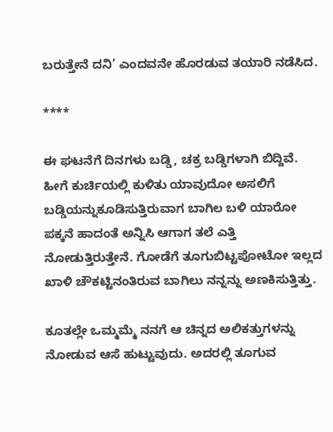ಬರುತ್ತೇನೆ ದನಿ’ ಎಂದವನೇ ಹೊರಡುವ ತಯಾರಿ ನಡೆಸಿದ.

****

ಈ ಘಟನೆಗೆ ದಿನಗಳು ಬಡ್ಡಿ, ಚಕ್ರ ಬಡ್ಡಿಗಳಾಗಿ ಬಿದ್ದಿವೆ. ಹೀಗೆ ಕುರ್ಚಿಯಲ್ಲಿ ಕುಳಿತು ಯಾವುದೋ ಅಸಲಿಗೆ ಬಡ್ಡಿಯನ್ನುಕೂಡಿಸುತ್ತಿರುವಾಗ ಬಾಗಿಲ ಬಳಿ ಯಾರೋ ಪಕ್ಕನೆ ಹಾದಂತೆ ಅನ್ನಿಸಿ ಆಗಾಗ ತಲೆ ಎತ್ತಿ ನೋಡುತ್ತಿರುತ್ತೇನೆ. ಗೋಡೆಗೆ ತೂಗುಬಿಟ್ಟಪೋಟೋ ಇಲ್ಲದ ಖಾಳಿ ಚೌಕಟ್ಟಿನಂತಿರುವ ಬಾಗಿಲು ನನ್ನನ್ನು ಅಣಕಿಸುತ್ತಿತ್ತು.

ಕೂತಲ್ಲೇ ಒಮ್ಮಮ್ಮೆ ನನಗೆ ಆ ಚಿನ್ನದ ಅಲಿಕತ್ತುಗಳನ್ನು ನೋಡುವ ಆಸೆ ಹುಟ್ಟುವುದು. ಅದರಲ್ಲಿ ತೂಗುವ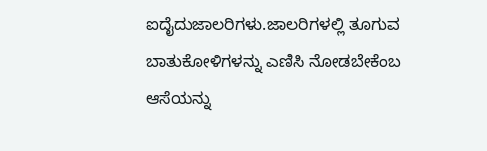ಐದೈದುಜಾಲರಿಗಳು.ಜಾಲರಿಗಳಲ್ಲಿ ತೂಗುವ ಬಾತುಕೋಳಿಗಳನ್ನು ಎಣಿಸಿ ನೋಡಬೇಕೆಂಬ ಆಸೆಯನ್ನು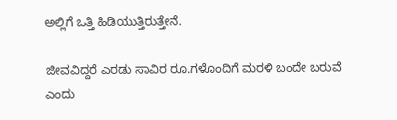ಅಲ್ಲಿಗೆ ಒತ್ತಿ ಹಿಡಿಯುತ್ತಿರುತ್ತೇನೆ.

ಜೀವವಿದ್ದರೆ ಎರಡು ಸಾವಿರ ರೂ.ಗಳೊಂದಿಗೆ ಮರಳಿ ಬಂದೇ ಬರುವೆ ಎಂದು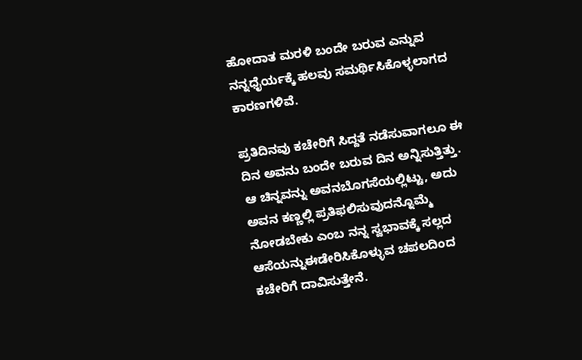ಹೋದಾತ ಮರಳಿ ಬಂದೇ ಬರುವ ಎನ್ನುವ ನನ್ನಧೈರ್ಯಕ್ಕೆ ಹಲವು ಸಮರ್ಥಿಸಿಕೊಳ್ಳಲಾಗದ ಕಾರಣಗಳಿವೆ.

ಪ್ರತಿದಿನವು ಕಚೇರಿಗೆ ಸಿದ್ದತೆ ನಡೆಸುವಾಗಲೂ ಈ ದಿನ ಅವನು ಬಂದೇ ಬರುವ ದಿನ ಅನ್ನಿಸುತ್ತಿತ್ತು. ಆ ಚಿನ್ನವನ್ನು ಅವನಬೊಗಸೆಯಲ್ಲಿಟ್ಟು, ಅದು ಅವನ ಕಣ್ಣಲ್ಲಿ ಪ್ರತಿಫಲಿಸುವುದನ್ನೊಮ್ಮೆ ನೋಡಬೇಕು ಎಂಬ ನನ್ನ ಸ್ವಭಾವಕ್ಕೆ ಸಲ್ಲದ ಆಸೆಯನ್ನುಈಡೇರಿಸಿಕೊಳ್ಳುವ ಚಪಲದಿಂದ ಕಚೇರಿಗೆ ದಾವಿಸುತ್ತೇನೆ.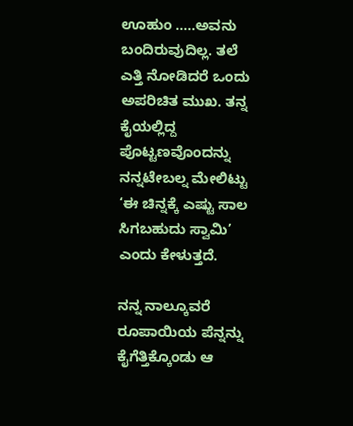ಊಹುಂ …..ಅವನು ಬಂದಿರುವುದಿಲ್ಲ. ತಲೆ ಎತ್ತಿ ನೋಡಿದರೆ ಒಂದು ಅಪರಿಚಿತ ಮುಖ. ತನ್ನ ಕೈಯಲ್ಲಿದ್ದ ಪೊಟ್ಟಣವೊಂದನ್ನು ನನ್ನಟೇಬಲ್ನ ಮೇಲಿಟ್ಟು ‘ಈ ಚಿನ್ನಕ್ಕೆ ಎಷ್ಟು ಸಾಲ ಸಿಗಬಹುದು ಸ್ವಾಮಿ’ ಎಂದು ಕೇಳುತ್ತದೆ.

ನನ್ನ ನಾಲ್ಕೂವರೆ ರೂಪಾಯಿಯ ಪೆನ್ನನ್ನು ಕೈಗೆತ್ತಿಕ್ಕೊಂಡು ಆ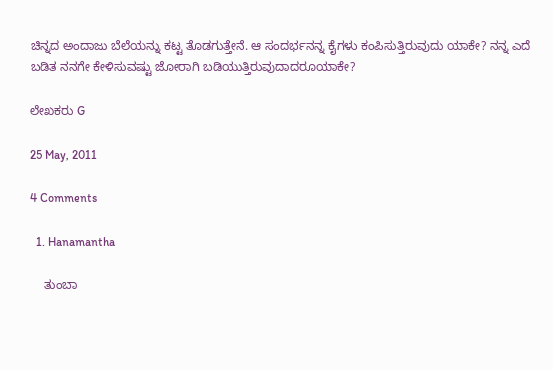ಚಿನ್ನದ ಅಂದಾಜು ಬೆಲೆಯನ್ನು ಕಟ್ಟ ತೊಡಗುತ್ತೇನೆ. ಆ ಸಂದರ್ಭನನ್ನ ಕೈಗಳು ಕಂಪಿಸುತ್ತಿರುವುದು ಯಾಕೇ? ನನ್ನ ಎದೆ ಬಡಿತ ನನಗೇ ಕೇಳಿಸುವಷ್ಟು ಜೋರಾಗಿ ಬಡಿಯುತ್ತಿರುವುದಾದರೂಯಾಕೇ?

ಲೇಖಕರು G

25 May, 2011

4 Comments

  1. Hanamantha

    ತುಂಬಾ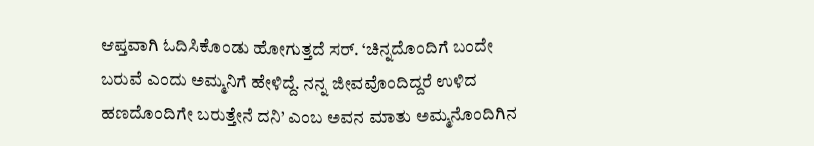ಆಪ್ತವಾಗಿ ಓದಿಸಿಕೊಂಡು ಹೋಗುತ್ತದೆ ಸರ್. ‘ಚಿನ್ನದೊಂದಿಗೆ ಬಂದೇ ಬರುವೆ ಎಂದು ಅಮ್ಮನಿಗೆ ಹೇಳಿದ್ದೆ. ನನ್ನ ಜೀವವೊಂದಿದ್ದರೆ ಉಳಿದ ಹಣದೊಂದಿಗೇ ಬರುತ್ತೇನೆ ದನಿ’ ಎಂಬ ಅವನ ಮಾತು ಅಮ್ಮನೊಂದಿಗಿನ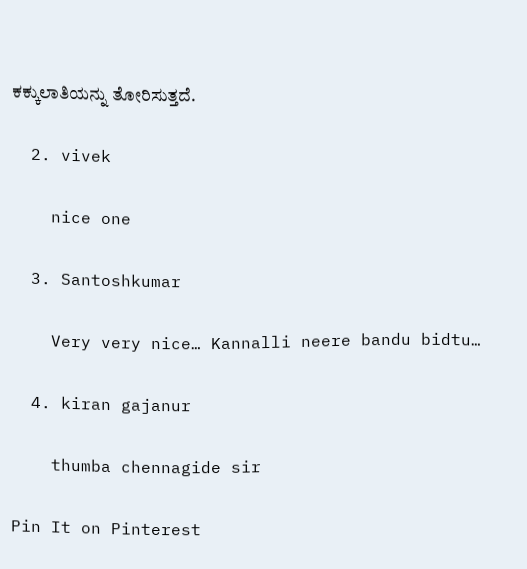ಕಕ್ಕುಲಾತಿಯನ್ನು ತೋರಿಸುತ್ತದೆ.

  2. vivek

    nice one

  3. Santoshkumar

    Very very nice… Kannalli neere bandu bidtu…

  4. kiran gajanur

    thumba chennagide sir

Pin It on Pinterest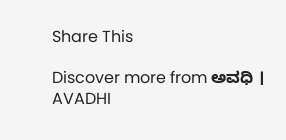Share This

Discover more from ಅವಧಿ । AVADHI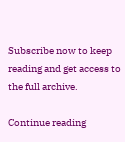Subscribe now to keep reading and get access to the full archive.

Continue reading